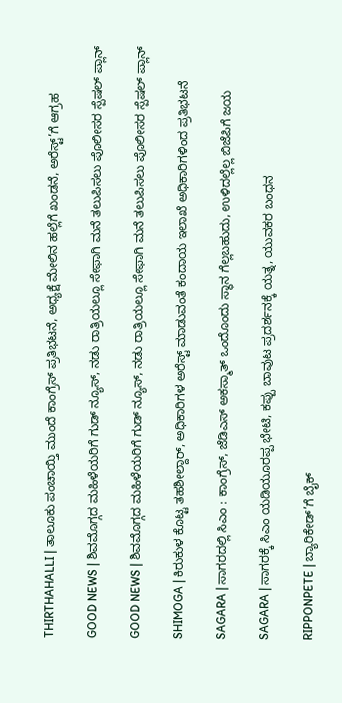THIRTHAHALLI | ತಾಲೂಕು ಪಂಚಾಯ್ತಿ ಮುಂದೆ ಕಾಂಗ್ರೆಸ್ ಪ್ರತಿಭಟನೆ, ಅಧ್ಯಕ್ಷೆ ಮೇಲಿನ ಹಲ್ಲೆಗೆ ಖಂಡನೆ, ಅರೆಸ್ಟ್’ಗೆ ಆಗ್ರಹ

GOOD NEWS | ಶಿವಮೊಗ್ಗದ ಮಹಿಳೆಯರಿಗೆ ಗುಡ್ ನ್ಯೂಸ್, ನಡು ರಾತ್ರಿಯಲ್ಲೂ ಸೇಫಾಗಿ ಮನೆ ತಲುಪಿಸಲು ಪೊಲೀಸರ ಸ್ಪೆಷಲ್ ಪ್ಲಾನ್

GOOD NEWS | ಶಿವಮೊಗ್ಗದ ಮಹಿಳೆಯರಿಗೆ ಗುಡ್ ನ್ಯೂಸ್, ನಡು ರಾತ್ರಿಯಲ್ಲೂ ಸೇಫಾಗಿ ಮನೆ ತಲುಪಿಸಲು ಪೊಲೀಸರ ಸ್ಪೆಷಲ್ ಪ್ಲಾನ್

SHIMOGA | ಕಿರುಕುಳ ಕೊಟ್ಟ ತಹಶೀಲ್ದಾರ್, ಅಧಿಕಾರಿಗಳ ಅರೆಸ್ಟ್ ಮಾಡುವಂತೆ ಕಂದಾಯ ಇಲಾಖೆ ಅಧಿಕಾರಿಗಳಿಂದ ಪ್ರತಿಭಟನೆ

SAGARA | ಸಾಗರದಲ್ಲಿ ಸಿಎಂ : ಕಾಂಗ್ರೆಸ್, ಜೆಡಿಎಸ್ ಅಕಸ್ಮಾತ್ ಒಂದೊಂದು ಸ್ಥಾನ ಗೆಲ್ಲಬಹುದು, ಉಳಿದಲ್ಲೆಲ್ಲ ಬಿಜೆಪಿಗೆ ಜಯ

SAGARA | ಸಾಗರಕ್ಕೆ ಸಿಎಂ ಯಡಿಯೂರಪ್ಪ ಭೇಟಿ, ಕಪ್ಪು ಬಾವುಟ ಪ್ರದರ್ಶನಕ್ಕೆ ಯತ್ನ, ಯುವಕರ ಬಂಧನ

RIPPONPETE | ಬ್ಯಾರಿಕೇಡ್’ಗೆ ಬೈಕ್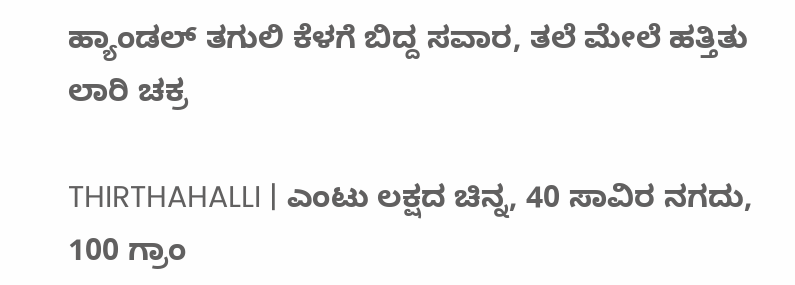ಹ್ಯಾಂಡಲ್ ತಗುಲಿ ಕೆಳಗೆ ಬಿದ್ದ ಸವಾರ, ತಲೆ ಮೇಲೆ ಹತ್ತಿತು ಲಾರಿ ಚಕ್ರ

THIRTHAHALLI | ಎಂಟು ಲಕ್ಷದ ಚಿನ್ನ, 40 ಸಾವಿರ ನಗದು, 100 ಗ್ರಾಂ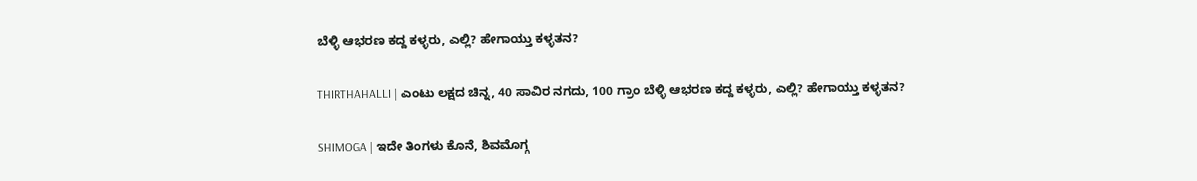ಬೆಳ್ಳಿ ಆಭರಣ ಕದ್ದ ಕಳ್ಳರು, ಎಲ್ಲಿ? ಹೇಗಾಯ್ತು ಕಳ್ಳತನ?

THIRTHAHALLI | ಎಂಟು ಲಕ್ಷದ ಚಿನ್ನ, 40 ಸಾವಿರ ನಗದು, 100 ಗ್ರಾಂ ಬೆಳ್ಳಿ ಆಭರಣ ಕದ್ದ ಕಳ್ಳರು, ಎಲ್ಲಿ? ಹೇಗಾಯ್ತು ಕಳ್ಳತನ?

SHIMOGA | ಇದೇ ತಿಂಗಳು ಕೊನೆ, ಶಿವಮೊಗ್ಗ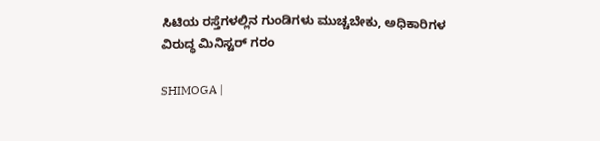ಸಿಟಿಯ ರಸ್ತೆಗಳಲ್ಲಿನ ಗುಂಡಿಗಳು ಮುಚ್ಚಬೇಕು, ಅಧಿಕಾರಿಗಳ ವಿರುದ್ಧ ಮಿನಿಸ್ಟರ್ ಗರಂ

SHIMOGA |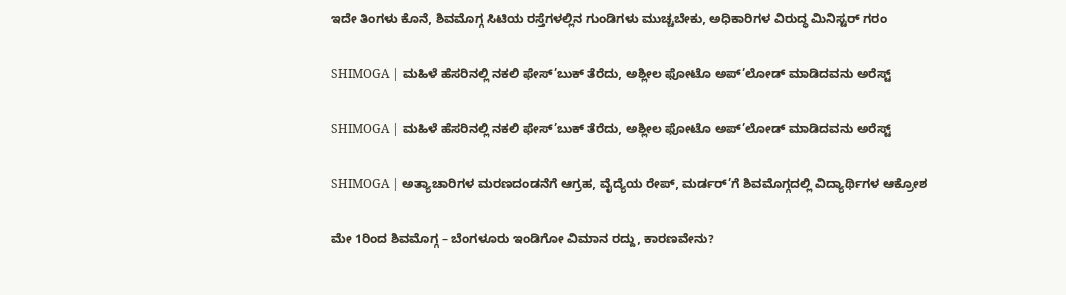ಇದೇ ತಿಂಗಳು ಕೊನೆ, ಶಿವಮೊಗ್ಗ ಸಿಟಿಯ ರಸ್ತೆಗಳಲ್ಲಿನ ಗುಂಡಿಗಳು ಮುಚ್ಚಬೇಕು, ಅಧಿಕಾರಿಗಳ ವಿರುದ್ಧ ಮಿನಿಸ್ಟರ್ ಗರಂ

SHIMOGA | ಮಹಿಳೆ ಹೆಸರಿನಲ್ಲಿ ನಕಲಿ ಫೇಸ್’ಬುಕ್ ತೆರೆದು, ಅಶ್ಲೀಲ ಫೋಟೊ ಅಪ್’ಲೋಡ್ ಮಾಡಿದವನು ಅರೆಸ್ಟ್

SHIMOGA | ಮಹಿಳೆ ಹೆಸರಿನಲ್ಲಿ ನಕಲಿ ಫೇಸ್’ಬುಕ್ ತೆರೆದು, ಅಶ್ಲೀಲ ಫೋಟೊ ಅಪ್’ಲೋಡ್ ಮಾಡಿದವನು ಅರೆಸ್ಟ್

SHIMOGA | ಅತ್ಯಾಚಾರಿಗಳ ಮರಣದಂಡನೆಗೆ ಆಗ್ರಹ, ವೈದ್ಯೆಯ ರೇಪ್, ಮರ್ಡರ್’ಗೆ ಶಿವಮೊಗ್ಗದಲ್ಲಿ ವಿದ್ಯಾರ್ಥಿಗಳ ಆಕ್ರೋಶ

ಮೇ 1ರಿಂದ ಶಿವಮೊಗ್ಗ – ಬೆಂಗಳೂರು ಇಂಡಿಗೋ ವಿಮಾನ ರದ್ದು, ಕಾರಣವೇನು?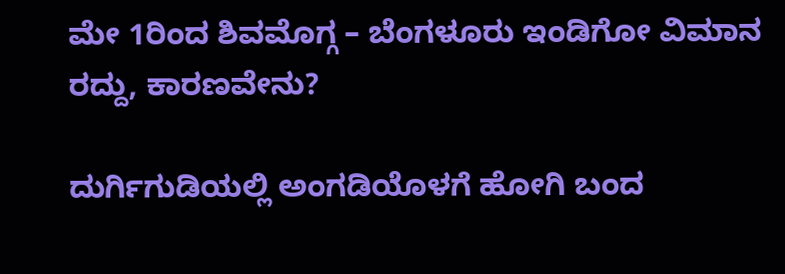ಮೇ 1ರಿಂದ ಶಿವಮೊಗ್ಗ – ಬೆಂಗಳೂರು ಇಂಡಿಗೋ ವಿಮಾನ ರದ್ದು, ಕಾರಣವೇನು?

ದುರ್ಗಿಗುಡಿಯಲ್ಲಿ ಅಂಗಡಿಯೊಳಗೆ ಹೋಗಿ ಬಂದ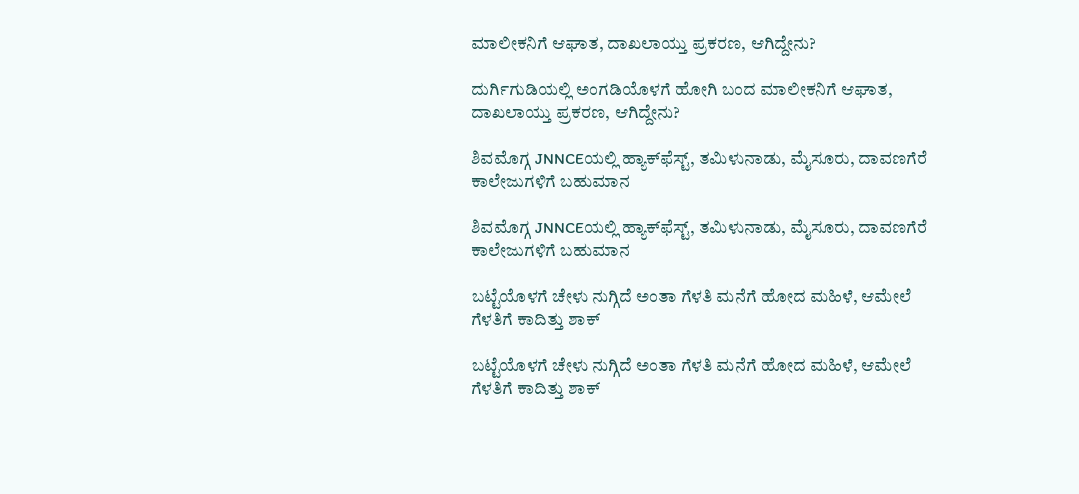ಮಾಲೀಕನಿಗೆ ಆಘಾತ, ದಾಖಲಾಯ್ತು ಪ್ರಕರಣ, ಆಗಿದ್ದೇನು?

ದುರ್ಗಿಗುಡಿಯಲ್ಲಿ ಅಂಗಡಿಯೊಳಗೆ ಹೋಗಿ ಬಂದ ಮಾಲೀಕನಿಗೆ ಆಘಾತ, ದಾಖಲಾಯ್ತು ಪ್ರಕರಣ, ಆಗಿದ್ದೇನು?

ಶಿವಮೊಗ್ಗ JNNCEಯಲ್ಲಿ ಹ್ಯಾಕ್‌ಫೆಸ್ಟ್‌, ತಮಿಳುನಾಡು, ಮೈಸೂರು, ದಾವಣಗೆರೆ ಕಾಲೇಜುಗಳಿಗೆ ಬಹುಮಾನ

ಶಿವಮೊಗ್ಗ JNNCEಯಲ್ಲಿ ಹ್ಯಾಕ್‌ಫೆಸ್ಟ್‌, ತಮಿಳುನಾಡು, ಮೈಸೂರು, ದಾವಣಗೆರೆ ಕಾಲೇಜುಗಳಿಗೆ ಬಹುಮಾನ

ಬಟ್ಟೆಯೊಳಗೆ ಚೇಳು ನುಗ್ಗಿದೆ ಅಂತಾ ಗೆಳತಿ ಮನೆಗೆ ಹೋದ ಮಹಿಳೆ, ಆಮೇಲೆ ಗೆಳತಿಗೆ ಕಾದಿತ್ತು ಶಾಕ್

ಬಟ್ಟೆಯೊಳಗೆ ಚೇಳು ನುಗ್ಗಿದೆ ಅಂತಾ ಗೆಳತಿ ಮನೆಗೆ ಹೋದ ಮಹಿಳೆ, ಆಮೇಲೆ ಗೆಳತಿಗೆ ಕಾದಿತ್ತು ಶಾಕ್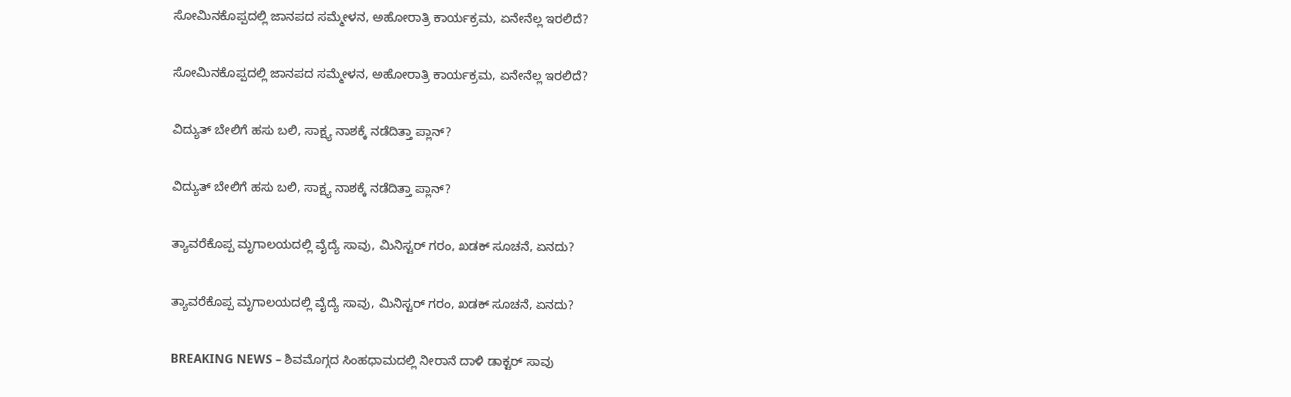ಸೋಮಿನಕೊಪ್ಪದಲ್ಲಿ ಜಾನಪದ ಸಮ್ಮೇಳನ, ಅಹೋರಾತ್ರಿ ಕಾರ್ಯಕ್ರಮ, ಏನೇನೆಲ್ಲ ಇರಲಿದೆ?

ಸೋಮಿನಕೊಪ್ಪದಲ್ಲಿ ಜಾನಪದ ಸಮ್ಮೇಳನ, ಅಹೋರಾತ್ರಿ ಕಾರ್ಯಕ್ರಮ, ಏನೇನೆಲ್ಲ ಇರಲಿದೆ?

ವಿದ್ಯುತ್‌ ಬೇಲಿಗೆ ಹಸು ಬಲಿ, ಸಾಕ್ಷ್ಯ ನಾಶಕ್ಕೆ ನಡೆದಿತ್ತಾ ಪ್ಲಾನ್?

ವಿದ್ಯುತ್‌ ಬೇಲಿಗೆ ಹಸು ಬಲಿ, ಸಾಕ್ಷ್ಯ ನಾಶಕ್ಕೆ ನಡೆದಿತ್ತಾ ಪ್ಲಾನ್?

ತ್ಯಾವರೆಕೊಪ್ಪ ಮೃಗಾಲಯದಲ್ಲಿ ವೈದ್ಯೆ ಸಾವು, ಮಿನಿಸ್ಟರ್‌ ಗರಂ, ಖಡಕ್‌ ಸೂಚನೆ, ಏನದು?

ತ್ಯಾವರೆಕೊಪ್ಪ ಮೃಗಾಲಯದಲ್ಲಿ ವೈದ್ಯೆ ಸಾವು, ಮಿನಿಸ್ಟರ್‌ ಗರಂ, ಖಡಕ್‌ ಸೂಚನೆ, ಏನದು?

BREAKING NEWS – ಶಿವಮೊಗ್ಗದ ಸಿಂಹಧಾಮದಲ್ಲಿ ನೀರಾನೆ ದಾಳಿ ಡಾಕ್ಟರ್‌ ಸಾವು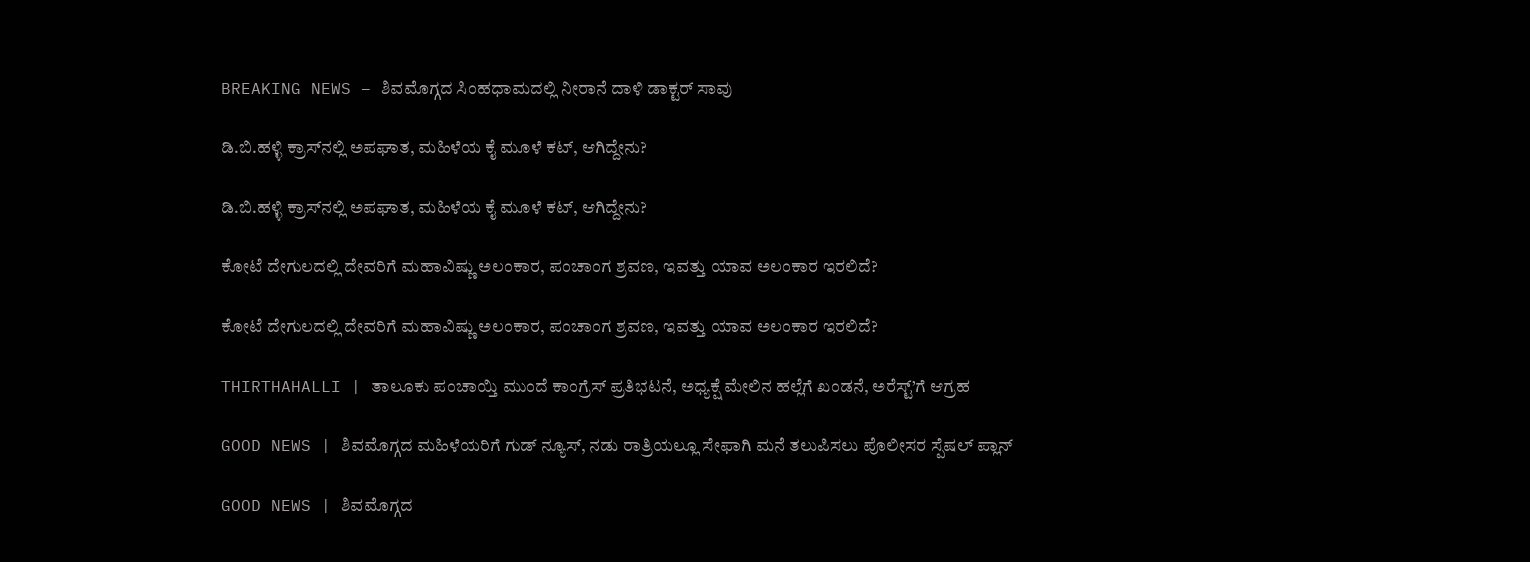BREAKING NEWS – ಶಿವಮೊಗ್ಗದ ಸಿಂಹಧಾಮದಲ್ಲಿ ನೀರಾನೆ ದಾಳಿ ಡಾಕ್ಟರ್‌ ಸಾವು

ಡಿ.ಬಿ.ಹಳ್ಳಿ ಕ್ರಾಸ್‌ನಲ್ಲಿ ಅಪಘಾತ, ಮಹಿಳೆಯ ಕೈ ಮೂಳೆ ಕಟ್‌, ಆಗಿದ್ದೇನು?

ಡಿ.ಬಿ.ಹಳ್ಳಿ ಕ್ರಾಸ್‌ನಲ್ಲಿ ಅಪಘಾತ, ಮಹಿಳೆಯ ಕೈ ಮೂಳೆ ಕಟ್‌, ಆಗಿದ್ದೇನು?

ಕೋಟೆ ದೇಗುಲದಲ್ಲಿ ದೇವರಿಗೆ ಮಹಾವಿಷ್ಣು ಅಲಂಕಾರ, ಪಂಚಾಂಗ ಶ್ರವಣ, ಇವತ್ತು ಯಾವ ಅಲಂಕಾರ ಇರಲಿದೆ?

ಕೋಟೆ ದೇಗುಲದಲ್ಲಿ ದೇವರಿಗೆ ಮಹಾವಿಷ್ಣು ಅಲಂಕಾರ, ಪಂಚಾಂಗ ಶ್ರವಣ, ಇವತ್ತು ಯಾವ ಅಲಂಕಾರ ಇರಲಿದೆ?

THIRTHAHALLI | ತಾಲೂಕು ಪಂಚಾಯ್ತಿ ಮುಂದೆ ಕಾಂಗ್ರೆಸ್ ಪ್ರತಿಭಟನೆ, ಅಧ್ಯಕ್ಷೆ ಮೇಲಿನ ಹಲ್ಲೆಗೆ ಖಂಡನೆ, ಅರೆಸ್ಟ್’ಗೆ ಆಗ್ರಹ

GOOD NEWS | ಶಿವಮೊಗ್ಗದ ಮಹಿಳೆಯರಿಗೆ ಗುಡ್ ನ್ಯೂಸ್, ನಡು ರಾತ್ರಿಯಲ್ಲೂ ಸೇಫಾಗಿ ಮನೆ ತಲುಪಿಸಲು ಪೊಲೀಸರ ಸ್ಪೆಷಲ್ ಪ್ಲಾನ್

GOOD NEWS | ಶಿವಮೊಗ್ಗದ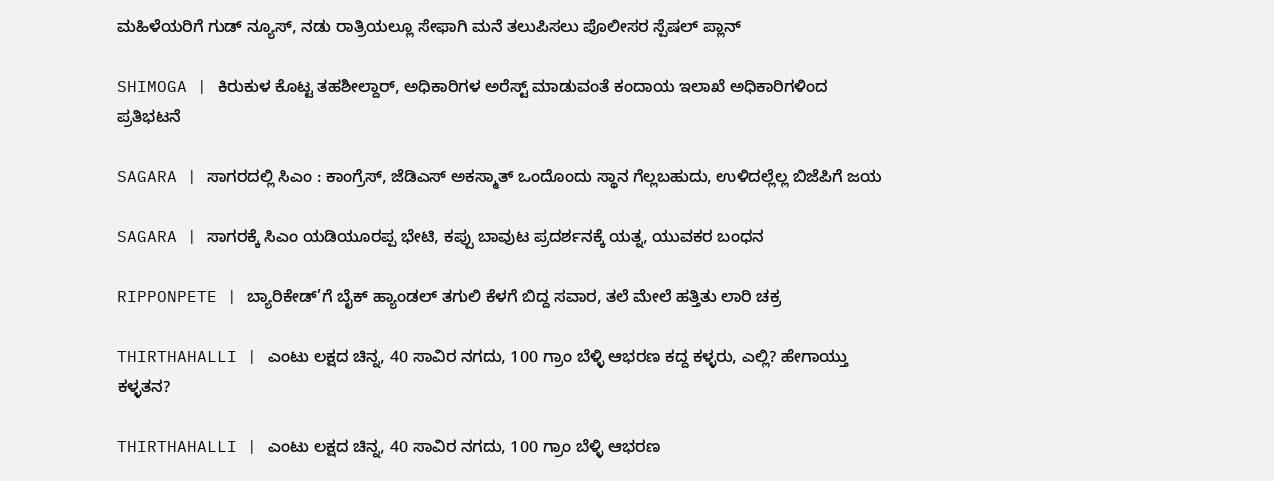ಮಹಿಳೆಯರಿಗೆ ಗುಡ್ ನ್ಯೂಸ್, ನಡು ರಾತ್ರಿಯಲ್ಲೂ ಸೇಫಾಗಿ ಮನೆ ತಲುಪಿಸಲು ಪೊಲೀಸರ ಸ್ಪೆಷಲ್ ಪ್ಲಾನ್

SHIMOGA | ಕಿರುಕುಳ ಕೊಟ್ಟ ತಹಶೀಲ್ದಾರ್, ಅಧಿಕಾರಿಗಳ ಅರೆಸ್ಟ್ ಮಾಡುವಂತೆ ಕಂದಾಯ ಇಲಾಖೆ ಅಧಿಕಾರಿಗಳಿಂದ ಪ್ರತಿಭಟನೆ

SAGARA | ಸಾಗರದಲ್ಲಿ ಸಿಎಂ : ಕಾಂಗ್ರೆಸ್, ಜೆಡಿಎಸ್ ಅಕಸ್ಮಾತ್ ಒಂದೊಂದು ಸ್ಥಾನ ಗೆಲ್ಲಬಹುದು, ಉಳಿದಲ್ಲೆಲ್ಲ ಬಿಜೆಪಿಗೆ ಜಯ

SAGARA | ಸಾಗರಕ್ಕೆ ಸಿಎಂ ಯಡಿಯೂರಪ್ಪ ಭೇಟಿ, ಕಪ್ಪು ಬಾವುಟ ಪ್ರದರ್ಶನಕ್ಕೆ ಯತ್ನ, ಯುವಕರ ಬಂಧನ

RIPPONPETE | ಬ್ಯಾರಿಕೇಡ್’ಗೆ ಬೈಕ್ ಹ್ಯಾಂಡಲ್ ತಗುಲಿ ಕೆಳಗೆ ಬಿದ್ದ ಸವಾರ, ತಲೆ ಮೇಲೆ ಹತ್ತಿತು ಲಾರಿ ಚಕ್ರ

THIRTHAHALLI | ಎಂಟು ಲಕ್ಷದ ಚಿನ್ನ, 40 ಸಾವಿರ ನಗದು, 100 ಗ್ರಾಂ ಬೆಳ್ಳಿ ಆಭರಣ ಕದ್ದ ಕಳ್ಳರು, ಎಲ್ಲಿ? ಹೇಗಾಯ್ತು ಕಳ್ಳತನ?

THIRTHAHALLI | ಎಂಟು ಲಕ್ಷದ ಚಿನ್ನ, 40 ಸಾವಿರ ನಗದು, 100 ಗ್ರಾಂ ಬೆಳ್ಳಿ ಆಭರಣ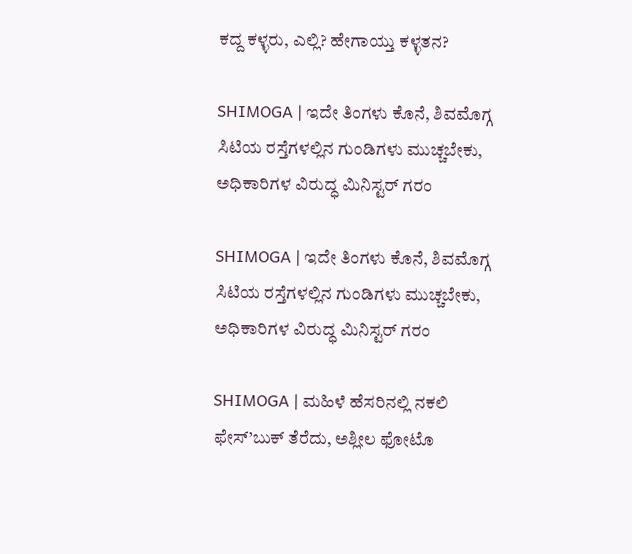ಕದ್ದ ಕಳ್ಳರು, ಎಲ್ಲಿ? ಹೇಗಾಯ್ತು ಕಳ್ಳತನ?

SHIMOGA | ಇದೇ ತಿಂಗಳು ಕೊನೆ, ಶಿವಮೊಗ್ಗ ಸಿಟಿಯ ರಸ್ತೆಗಳಲ್ಲಿನ ಗುಂಡಿಗಳು ಮುಚ್ಚಬೇಕು, ಅಧಿಕಾರಿಗಳ ವಿರುದ್ಧ ಮಿನಿಸ್ಟರ್ ಗರಂ

SHIMOGA | ಇದೇ ತಿಂಗಳು ಕೊನೆ, ಶಿವಮೊಗ್ಗ ಸಿಟಿಯ ರಸ್ತೆಗಳಲ್ಲಿನ ಗುಂಡಿಗಳು ಮುಚ್ಚಬೇಕು, ಅಧಿಕಾರಿಗಳ ವಿರುದ್ಧ ಮಿನಿಸ್ಟರ್ ಗರಂ

SHIMOGA | ಮಹಿಳೆ ಹೆಸರಿನಲ್ಲಿ ನಕಲಿ ಫೇಸ್’ಬುಕ್ ತೆರೆದು, ಅಶ್ಲೀಲ ಫೋಟೊ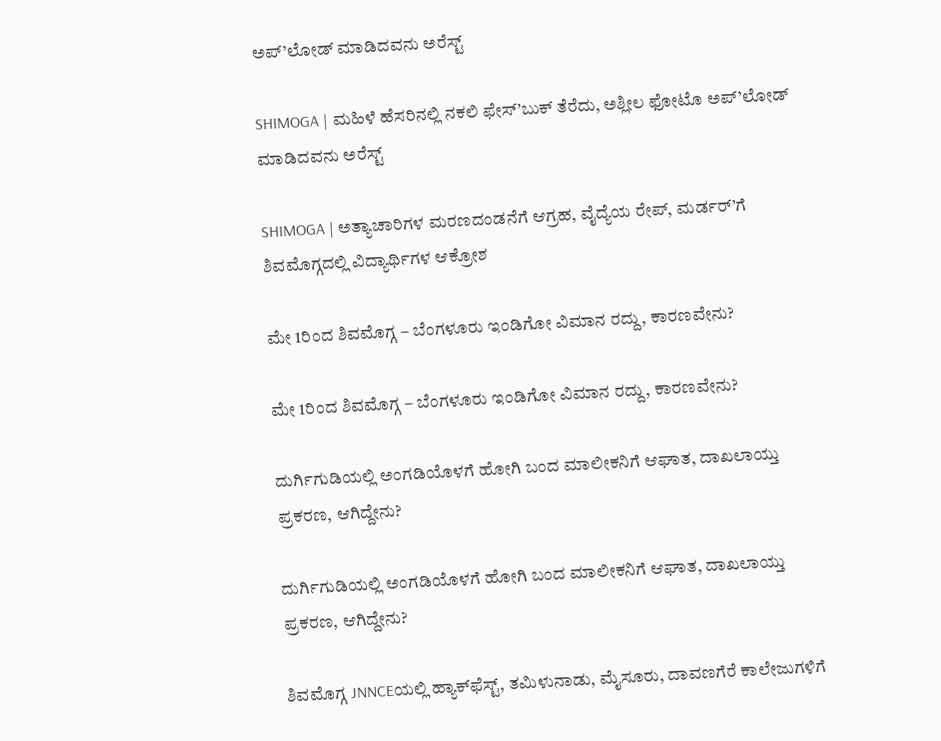ಅಪ್’ಲೋಡ್ ಮಾಡಿದವನು ಅರೆಸ್ಟ್

SHIMOGA | ಮಹಿಳೆ ಹೆಸರಿನಲ್ಲಿ ನಕಲಿ ಫೇಸ್’ಬುಕ್ ತೆರೆದು, ಅಶ್ಲೀಲ ಫೋಟೊ ಅಪ್’ಲೋಡ್ ಮಾಡಿದವನು ಅರೆಸ್ಟ್

SHIMOGA | ಅತ್ಯಾಚಾರಿಗಳ ಮರಣದಂಡನೆಗೆ ಆಗ್ರಹ, ವೈದ್ಯೆಯ ರೇಪ್, ಮರ್ಡರ್’ಗೆ ಶಿವಮೊಗ್ಗದಲ್ಲಿ ವಿದ್ಯಾರ್ಥಿಗಳ ಆಕ್ರೋಶ

ಮೇ 1ರಿಂದ ಶಿವಮೊಗ್ಗ – ಬೆಂಗಳೂರು ಇಂಡಿಗೋ ವಿಮಾನ ರದ್ದು, ಕಾರಣವೇನು?

ಮೇ 1ರಿಂದ ಶಿವಮೊಗ್ಗ – ಬೆಂಗಳೂರು ಇಂಡಿಗೋ ವಿಮಾನ ರದ್ದು, ಕಾರಣವೇನು?

ದುರ್ಗಿಗುಡಿಯಲ್ಲಿ ಅಂಗಡಿಯೊಳಗೆ ಹೋಗಿ ಬಂದ ಮಾಲೀಕನಿಗೆ ಆಘಾತ, ದಾಖಲಾಯ್ತು ಪ್ರಕರಣ, ಆಗಿದ್ದೇನು?

ದುರ್ಗಿಗುಡಿಯಲ್ಲಿ ಅಂಗಡಿಯೊಳಗೆ ಹೋಗಿ ಬಂದ ಮಾಲೀಕನಿಗೆ ಆಘಾತ, ದಾಖಲಾಯ್ತು ಪ್ರಕರಣ, ಆಗಿದ್ದೇನು?

ಶಿವಮೊಗ್ಗ JNNCEಯಲ್ಲಿ ಹ್ಯಾಕ್‌ಫೆಸ್ಟ್‌, ತಮಿಳುನಾಡು, ಮೈಸೂರು, ದಾವಣಗೆರೆ ಕಾಲೇಜುಗಳಿಗೆ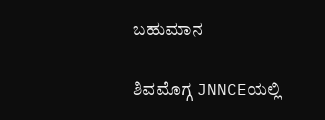ಬಹುಮಾನ

ಶಿವಮೊಗ್ಗ JNNCEಯಲ್ಲಿ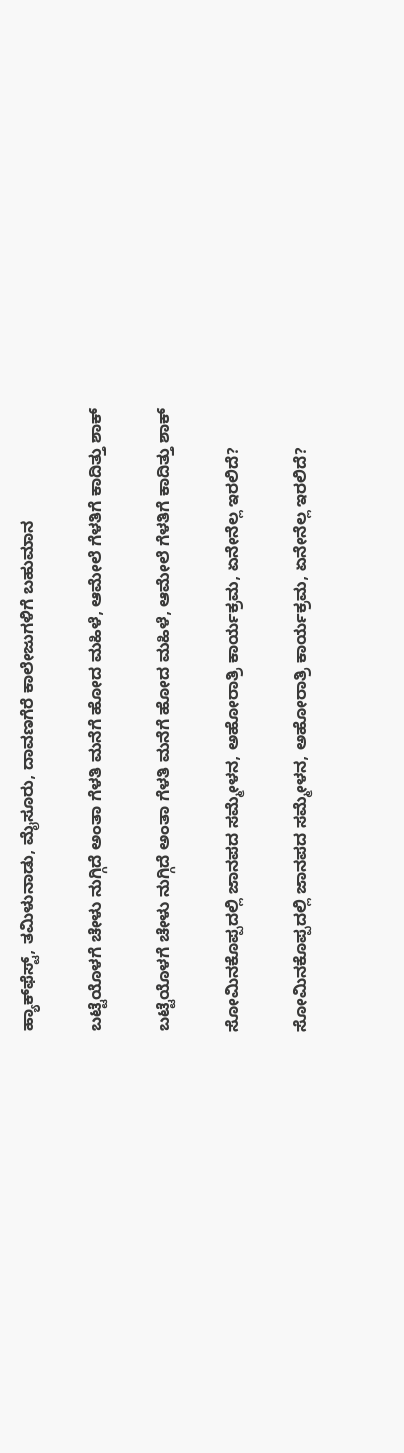ಹ್ಯಾಕ್‌ಫೆಸ್ಟ್‌, ತಮಿಳುನಾಡು, ಮೈಸೂರು, ದಾವಣಗೆರೆ ಕಾಲೇಜುಗಳಿಗೆ ಬಹುಮಾನ

ಬಟ್ಟೆಯೊಳಗೆ ಚೇಳು ನುಗ್ಗಿದೆ ಅಂತಾ ಗೆಳತಿ ಮನೆಗೆ ಹೋದ ಮಹಿಳೆ, ಆಮೇಲೆ ಗೆಳತಿಗೆ ಕಾದಿತ್ತು ಶಾಕ್

ಬಟ್ಟೆಯೊಳಗೆ ಚೇಳು ನುಗ್ಗಿದೆ ಅಂತಾ ಗೆಳತಿ ಮನೆಗೆ ಹೋದ ಮಹಿಳೆ, ಆಮೇಲೆ ಗೆಳತಿಗೆ ಕಾದಿತ್ತು ಶಾಕ್

ಸೋಮಿನಕೊಪ್ಪದಲ್ಲಿ ಜಾನಪದ ಸಮ್ಮೇಳನ, ಅಹೋರಾತ್ರಿ ಕಾರ್ಯಕ್ರಮ, ಏನೇನೆಲ್ಲ ಇರಲಿದೆ?

ಸೋಮಿನಕೊಪ್ಪದಲ್ಲಿ ಜಾನಪದ ಸಮ್ಮೇಳನ, ಅಹೋರಾತ್ರಿ ಕಾರ್ಯಕ್ರಮ, ಏನೇನೆಲ್ಲ ಇರಲಿದೆ?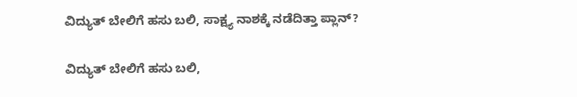ವಿದ್ಯುತ್‌ ಬೇಲಿಗೆ ಹಸು ಬಲಿ, ಸಾಕ್ಷ್ಯ ನಾಶಕ್ಕೆ ನಡೆದಿತ್ತಾ ಪ್ಲಾನ್?

ವಿದ್ಯುತ್‌ ಬೇಲಿಗೆ ಹಸು ಬಲಿ,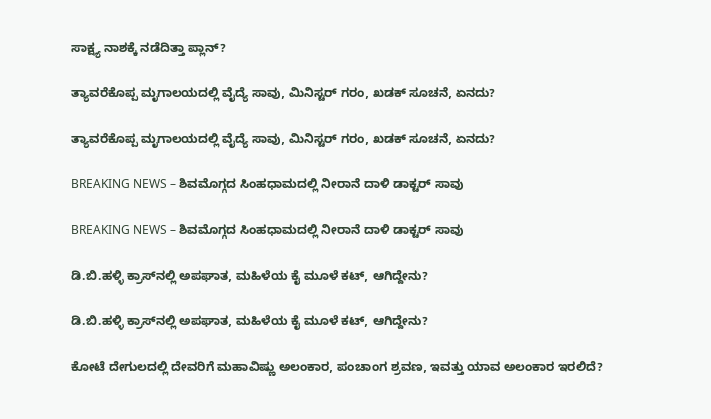ಸಾಕ್ಷ್ಯ ನಾಶಕ್ಕೆ ನಡೆದಿತ್ತಾ ಪ್ಲಾನ್?

ತ್ಯಾವರೆಕೊಪ್ಪ ಮೃಗಾಲಯದಲ್ಲಿ ವೈದ್ಯೆ ಸಾವು, ಮಿನಿಸ್ಟರ್‌ ಗರಂ, ಖಡಕ್‌ ಸೂಚನೆ, ಏನದು?

ತ್ಯಾವರೆಕೊಪ್ಪ ಮೃಗಾಲಯದಲ್ಲಿ ವೈದ್ಯೆ ಸಾವು, ಮಿನಿಸ್ಟರ್‌ ಗರಂ, ಖಡಕ್‌ ಸೂಚನೆ, ಏನದು?

BREAKING NEWS – ಶಿವಮೊಗ್ಗದ ಸಿಂಹಧಾಮದಲ್ಲಿ ನೀರಾನೆ ದಾಳಿ ಡಾಕ್ಟರ್‌ ಸಾವು

BREAKING NEWS – ಶಿವಮೊಗ್ಗದ ಸಿಂಹಧಾಮದಲ್ಲಿ ನೀರಾನೆ ದಾಳಿ ಡಾಕ್ಟರ್‌ ಸಾವು

ಡಿ.ಬಿ.ಹಳ್ಳಿ ಕ್ರಾಸ್‌ನಲ್ಲಿ ಅಪಘಾತ, ಮಹಿಳೆಯ ಕೈ ಮೂಳೆ ಕಟ್‌, ಆಗಿದ್ದೇನು?

ಡಿ.ಬಿ.ಹಳ್ಳಿ ಕ್ರಾಸ್‌ನಲ್ಲಿ ಅಪಘಾತ, ಮಹಿಳೆಯ ಕೈ ಮೂಳೆ ಕಟ್‌, ಆಗಿದ್ದೇನು?

ಕೋಟೆ ದೇಗುಲದಲ್ಲಿ ದೇವರಿಗೆ ಮಹಾವಿಷ್ಣು ಅಲಂಕಾರ, ಪಂಚಾಂಗ ಶ್ರವಣ, ಇವತ್ತು ಯಾವ ಅಲಂಕಾರ ಇರಲಿದೆ?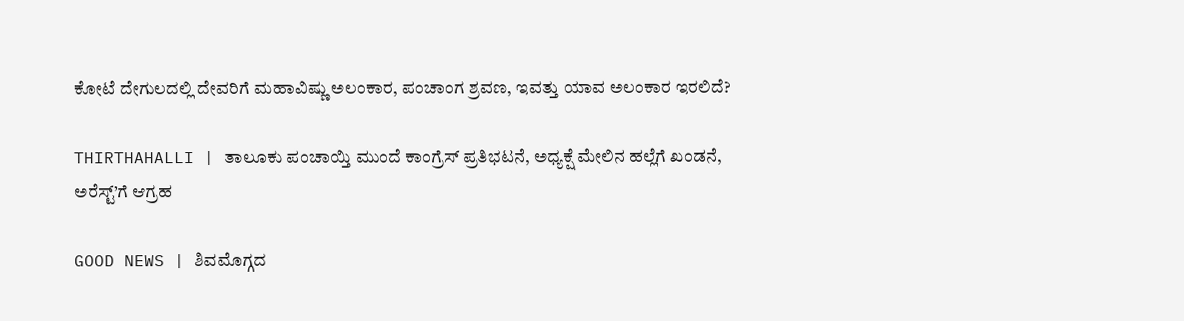ಕೋಟೆ ದೇಗುಲದಲ್ಲಿ ದೇವರಿಗೆ ಮಹಾವಿಷ್ಣು ಅಲಂಕಾರ, ಪಂಚಾಂಗ ಶ್ರವಣ, ಇವತ್ತು ಯಾವ ಅಲಂಕಾರ ಇರಲಿದೆ?

THIRTHAHALLI | ತಾಲೂಕು ಪಂಚಾಯ್ತಿ ಮುಂದೆ ಕಾಂಗ್ರೆಸ್ ಪ್ರತಿಭಟನೆ, ಅಧ್ಯಕ್ಷೆ ಮೇಲಿನ ಹಲ್ಲೆಗೆ ಖಂಡನೆ, ಅರೆಸ್ಟ್’ಗೆ ಆಗ್ರಹ

GOOD NEWS | ಶಿವಮೊಗ್ಗದ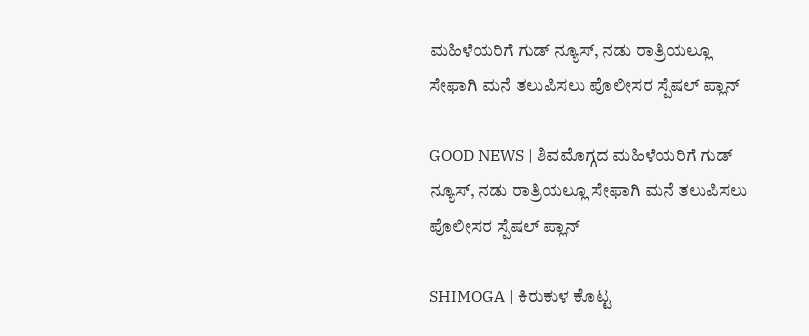ಮಹಿಳೆಯರಿಗೆ ಗುಡ್ ನ್ಯೂಸ್, ನಡು ರಾತ್ರಿಯಲ್ಲೂ ಸೇಫಾಗಿ ಮನೆ ತಲುಪಿಸಲು ಪೊಲೀಸರ ಸ್ಪೆಷಲ್ ಪ್ಲಾನ್

GOOD NEWS | ಶಿವಮೊಗ್ಗದ ಮಹಿಳೆಯರಿಗೆ ಗುಡ್ ನ್ಯೂಸ್, ನಡು ರಾತ್ರಿಯಲ್ಲೂ ಸೇಫಾಗಿ ಮನೆ ತಲುಪಿಸಲು ಪೊಲೀಸರ ಸ್ಪೆಷಲ್ ಪ್ಲಾನ್

SHIMOGA | ಕಿರುಕುಳ ಕೊಟ್ಟ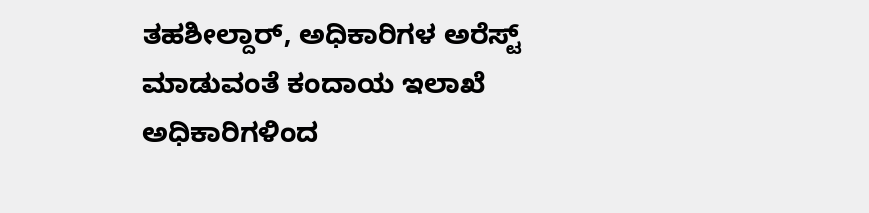ತಹಶೀಲ್ದಾರ್, ಅಧಿಕಾರಿಗಳ ಅರೆಸ್ಟ್ ಮಾಡುವಂತೆ ಕಂದಾಯ ಇಲಾಖೆ ಅಧಿಕಾರಿಗಳಿಂದ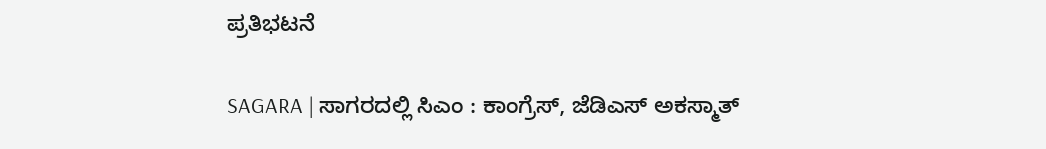ಪ್ರತಿಭಟನೆ

SAGARA | ಸಾಗರದಲ್ಲಿ ಸಿಎಂ : ಕಾಂಗ್ರೆಸ್, ಜೆಡಿಎಸ್ ಅಕಸ್ಮಾತ್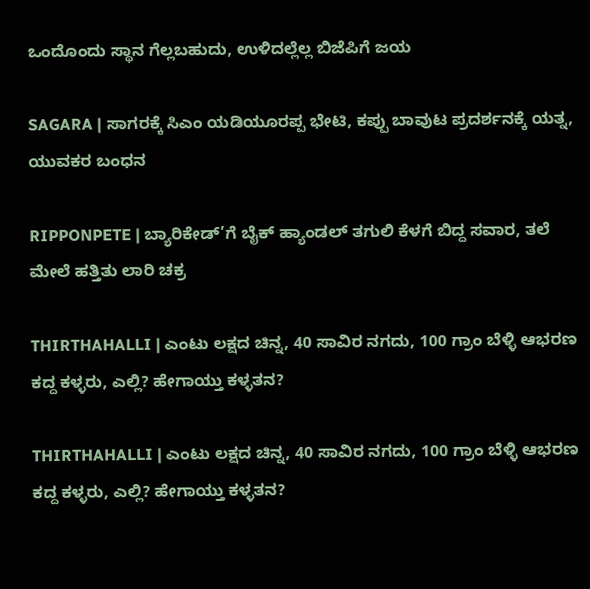ಒಂದೊಂದು ಸ್ಥಾನ ಗೆಲ್ಲಬಹುದು, ಉಳಿದಲ್ಲೆಲ್ಲ ಬಿಜೆಪಿಗೆ ಜಯ

SAGARA | ಸಾಗರಕ್ಕೆ ಸಿಎಂ ಯಡಿಯೂರಪ್ಪ ಭೇಟಿ, ಕಪ್ಪು ಬಾವುಟ ಪ್ರದರ್ಶನಕ್ಕೆ ಯತ್ನ, ಯುವಕರ ಬಂಧನ

RIPPONPETE | ಬ್ಯಾರಿಕೇಡ್’ಗೆ ಬೈಕ್ ಹ್ಯಾಂಡಲ್ ತಗುಲಿ ಕೆಳಗೆ ಬಿದ್ದ ಸವಾರ, ತಲೆ ಮೇಲೆ ಹತ್ತಿತು ಲಾರಿ ಚಕ್ರ

THIRTHAHALLI | ಎಂಟು ಲಕ್ಷದ ಚಿನ್ನ, 40 ಸಾವಿರ ನಗದು, 100 ಗ್ರಾಂ ಬೆಳ್ಳಿ ಆಭರಣ ಕದ್ದ ಕಳ್ಳರು, ಎಲ್ಲಿ? ಹೇಗಾಯ್ತು ಕಳ್ಳತನ?

THIRTHAHALLI | ಎಂಟು ಲಕ್ಷದ ಚಿನ್ನ, 40 ಸಾವಿರ ನಗದು, 100 ಗ್ರಾಂ ಬೆಳ್ಳಿ ಆಭರಣ ಕದ್ದ ಕಳ್ಳರು, ಎಲ್ಲಿ? ಹೇಗಾಯ್ತು ಕಳ್ಳತನ?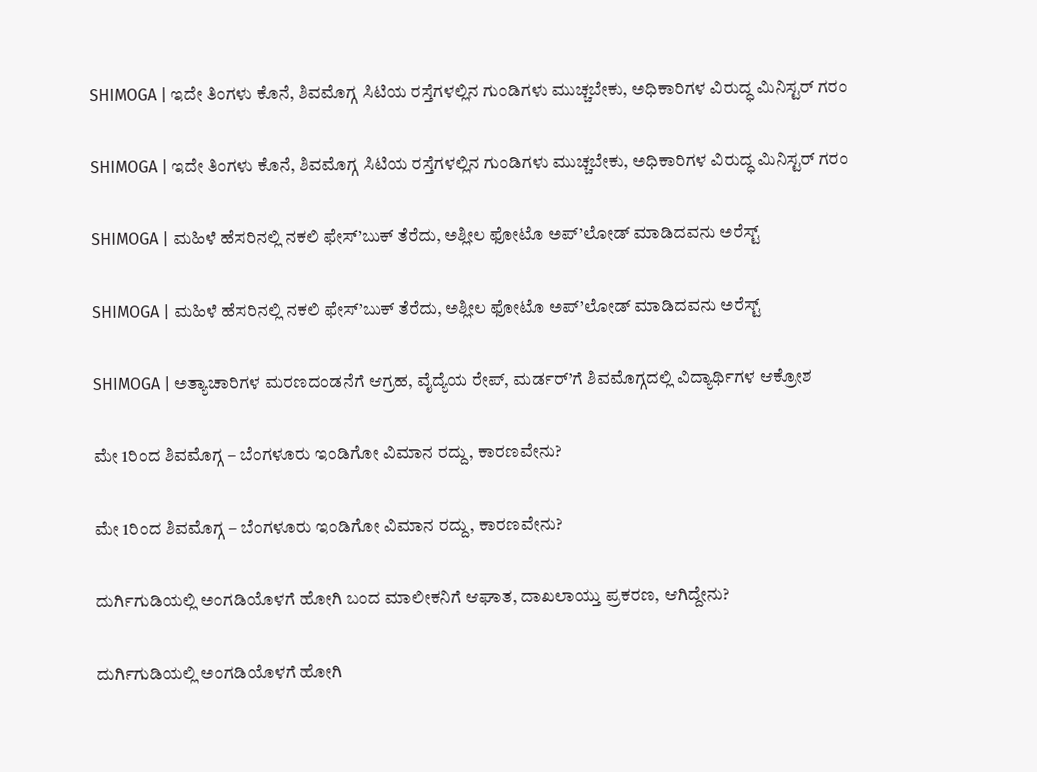SHIMOGA | ಇದೇ ತಿಂಗಳು ಕೊನೆ, ಶಿವಮೊಗ್ಗ ಸಿಟಿಯ ರಸ್ತೆಗಳಲ್ಲಿನ ಗುಂಡಿಗಳು ಮುಚ್ಚಬೇಕು, ಅಧಿಕಾರಿಗಳ ವಿರುದ್ಧ ಮಿನಿಸ್ಟರ್ ಗರಂ

SHIMOGA | ಇದೇ ತಿಂಗಳು ಕೊನೆ, ಶಿವಮೊಗ್ಗ ಸಿಟಿಯ ರಸ್ತೆಗಳಲ್ಲಿನ ಗುಂಡಿಗಳು ಮುಚ್ಚಬೇಕು, ಅಧಿಕಾರಿಗಳ ವಿರುದ್ಧ ಮಿನಿಸ್ಟರ್ ಗರಂ

SHIMOGA | ಮಹಿಳೆ ಹೆಸರಿನಲ್ಲಿ ನಕಲಿ ಫೇಸ್’ಬುಕ್ ತೆರೆದು, ಅಶ್ಲೀಲ ಫೋಟೊ ಅಪ್’ಲೋಡ್ ಮಾಡಿದವನು ಅರೆಸ್ಟ್

SHIMOGA | ಮಹಿಳೆ ಹೆಸರಿನಲ್ಲಿ ನಕಲಿ ಫೇಸ್’ಬುಕ್ ತೆರೆದು, ಅಶ್ಲೀಲ ಫೋಟೊ ಅಪ್’ಲೋಡ್ ಮಾಡಿದವನು ಅರೆಸ್ಟ್

SHIMOGA | ಅತ್ಯಾಚಾರಿಗಳ ಮರಣದಂಡನೆಗೆ ಆಗ್ರಹ, ವೈದ್ಯೆಯ ರೇಪ್, ಮರ್ಡರ್’ಗೆ ಶಿವಮೊಗ್ಗದಲ್ಲಿ ವಿದ್ಯಾರ್ಥಿಗಳ ಆಕ್ರೋಶ

ಮೇ 1ರಿಂದ ಶಿವಮೊಗ್ಗ – ಬೆಂಗಳೂರು ಇಂಡಿಗೋ ವಿಮಾನ ರದ್ದು, ಕಾರಣವೇನು?

ಮೇ 1ರಿಂದ ಶಿವಮೊಗ್ಗ – ಬೆಂಗಳೂರು ಇಂಡಿಗೋ ವಿಮಾನ ರದ್ದು, ಕಾರಣವೇನು?

ದುರ್ಗಿಗುಡಿಯಲ್ಲಿ ಅಂಗಡಿಯೊಳಗೆ ಹೋಗಿ ಬಂದ ಮಾಲೀಕನಿಗೆ ಆಘಾತ, ದಾಖಲಾಯ್ತು ಪ್ರಕರಣ, ಆಗಿದ್ದೇನು?

ದುರ್ಗಿಗುಡಿಯಲ್ಲಿ ಅಂಗಡಿಯೊಳಗೆ ಹೋಗಿ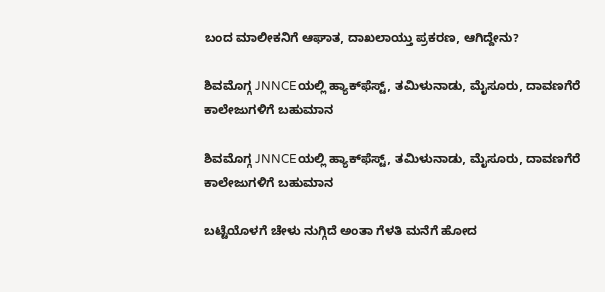ಬಂದ ಮಾಲೀಕನಿಗೆ ಆಘಾತ, ದಾಖಲಾಯ್ತು ಪ್ರಕರಣ, ಆಗಿದ್ದೇನು?

ಶಿವಮೊಗ್ಗ JNNCEಯಲ್ಲಿ ಹ್ಯಾಕ್‌ಫೆಸ್ಟ್‌, ತಮಿಳುನಾಡು, ಮೈಸೂರು, ದಾವಣಗೆರೆ ಕಾಲೇಜುಗಳಿಗೆ ಬಹುಮಾನ

ಶಿವಮೊಗ್ಗ JNNCEಯಲ್ಲಿ ಹ್ಯಾಕ್‌ಫೆಸ್ಟ್‌, ತಮಿಳುನಾಡು, ಮೈಸೂರು, ದಾವಣಗೆರೆ ಕಾಲೇಜುಗಳಿಗೆ ಬಹುಮಾನ

ಬಟ್ಟೆಯೊಳಗೆ ಚೇಳು ನುಗ್ಗಿದೆ ಅಂತಾ ಗೆಳತಿ ಮನೆಗೆ ಹೋದ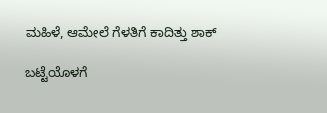ಮಹಿಳೆ, ಆಮೇಲೆ ಗೆಳತಿಗೆ ಕಾದಿತ್ತು ಶಾಕ್

ಬಟ್ಟೆಯೊಳಗೆ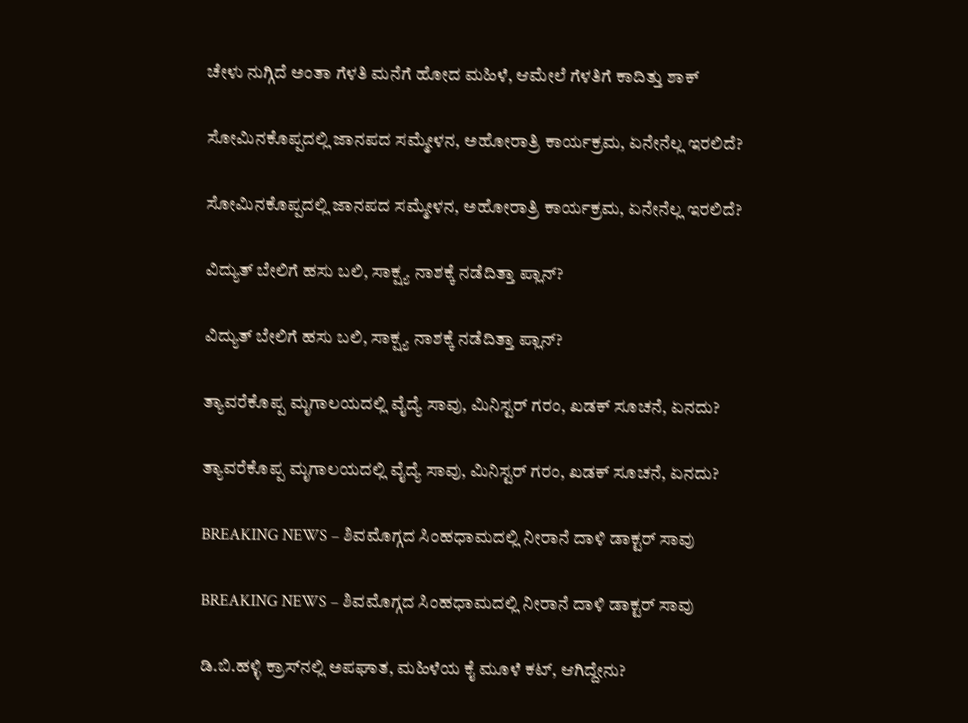ಚೇಳು ನುಗ್ಗಿದೆ ಅಂತಾ ಗೆಳತಿ ಮನೆಗೆ ಹೋದ ಮಹಿಳೆ, ಆಮೇಲೆ ಗೆಳತಿಗೆ ಕಾದಿತ್ತು ಶಾಕ್

ಸೋಮಿನಕೊಪ್ಪದಲ್ಲಿ ಜಾನಪದ ಸಮ್ಮೇಳನ, ಅಹೋರಾತ್ರಿ ಕಾರ್ಯಕ್ರಮ, ಏನೇನೆಲ್ಲ ಇರಲಿದೆ?

ಸೋಮಿನಕೊಪ್ಪದಲ್ಲಿ ಜಾನಪದ ಸಮ್ಮೇಳನ, ಅಹೋರಾತ್ರಿ ಕಾರ್ಯಕ್ರಮ, ಏನೇನೆಲ್ಲ ಇರಲಿದೆ?

ವಿದ್ಯುತ್‌ ಬೇಲಿಗೆ ಹಸು ಬಲಿ, ಸಾಕ್ಷ್ಯ ನಾಶಕ್ಕೆ ನಡೆದಿತ್ತಾ ಪ್ಲಾನ್?

ವಿದ್ಯುತ್‌ ಬೇಲಿಗೆ ಹಸು ಬಲಿ, ಸಾಕ್ಷ್ಯ ನಾಶಕ್ಕೆ ನಡೆದಿತ್ತಾ ಪ್ಲಾನ್?

ತ್ಯಾವರೆಕೊಪ್ಪ ಮೃಗಾಲಯದಲ್ಲಿ ವೈದ್ಯೆ ಸಾವು, ಮಿನಿಸ್ಟರ್‌ ಗರಂ, ಖಡಕ್‌ ಸೂಚನೆ, ಏನದು?

ತ್ಯಾವರೆಕೊಪ್ಪ ಮೃಗಾಲಯದಲ್ಲಿ ವೈದ್ಯೆ ಸಾವು, ಮಿನಿಸ್ಟರ್‌ ಗರಂ, ಖಡಕ್‌ ಸೂಚನೆ, ಏನದು?

BREAKING NEWS – ಶಿವಮೊಗ್ಗದ ಸಿಂಹಧಾಮದಲ್ಲಿ ನೀರಾನೆ ದಾಳಿ ಡಾಕ್ಟರ್‌ ಸಾವು

BREAKING NEWS – ಶಿವಮೊಗ್ಗದ ಸಿಂಹಧಾಮದಲ್ಲಿ ನೀರಾನೆ ದಾಳಿ ಡಾಕ್ಟರ್‌ ಸಾವು

ಡಿ.ಬಿ.ಹಳ್ಳಿ ಕ್ರಾಸ್‌ನಲ್ಲಿ ಅಪಘಾತ, ಮಹಿಳೆಯ ಕೈ ಮೂಳೆ ಕಟ್‌, ಆಗಿದ್ದೇನು?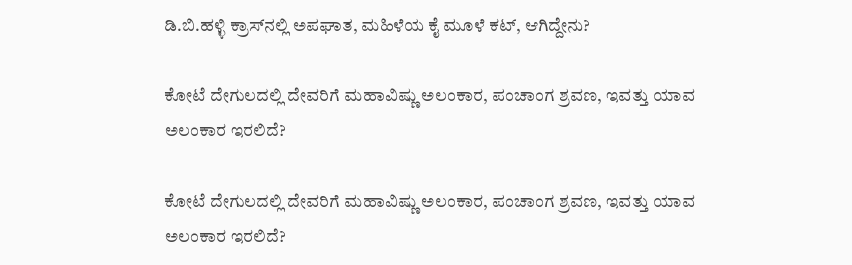ಡಿ.ಬಿ.ಹಳ್ಳಿ ಕ್ರಾಸ್‌ನಲ್ಲಿ ಅಪಘಾತ, ಮಹಿಳೆಯ ಕೈ ಮೂಳೆ ಕಟ್‌, ಆಗಿದ್ದೇನು?

ಕೋಟೆ ದೇಗುಲದಲ್ಲಿ ದೇವರಿಗೆ ಮಹಾವಿಷ್ಣು ಅಲಂಕಾರ, ಪಂಚಾಂಗ ಶ್ರವಣ, ಇವತ್ತು ಯಾವ ಅಲಂಕಾರ ಇರಲಿದೆ?

ಕೋಟೆ ದೇಗುಲದಲ್ಲಿ ದೇವರಿಗೆ ಮಹಾವಿಷ್ಣು ಅಲಂಕಾರ, ಪಂಚಾಂಗ ಶ್ರವಣ, ಇವತ್ತು ಯಾವ ಅಲಂಕಾರ ಇರಲಿದೆ?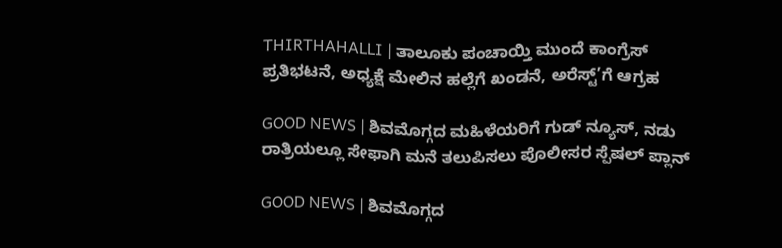THIRTHAHALLI | ತಾಲೂಕು ಪಂಚಾಯ್ತಿ ಮುಂದೆ ಕಾಂಗ್ರೆಸ್ ಪ್ರತಿಭಟನೆ, ಅಧ್ಯಕ್ಷೆ ಮೇಲಿನ ಹಲ್ಲೆಗೆ ಖಂಡನೆ, ಅರೆಸ್ಟ್’ಗೆ ಆಗ್ರಹ

GOOD NEWS | ಶಿವಮೊಗ್ಗದ ಮಹಿಳೆಯರಿಗೆ ಗುಡ್ ನ್ಯೂಸ್, ನಡು ರಾತ್ರಿಯಲ್ಲೂ ಸೇಫಾಗಿ ಮನೆ ತಲುಪಿಸಲು ಪೊಲೀಸರ ಸ್ಪೆಷಲ್ ಪ್ಲಾನ್

GOOD NEWS | ಶಿವಮೊಗ್ಗದ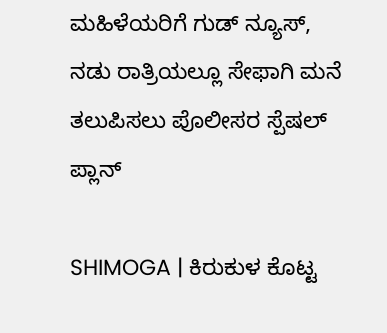ಮಹಿಳೆಯರಿಗೆ ಗುಡ್ ನ್ಯೂಸ್, ನಡು ರಾತ್ರಿಯಲ್ಲೂ ಸೇಫಾಗಿ ಮನೆ ತಲುಪಿಸಲು ಪೊಲೀಸರ ಸ್ಪೆಷಲ್ ಪ್ಲಾನ್

SHIMOGA | ಕಿರುಕುಳ ಕೊಟ್ಟ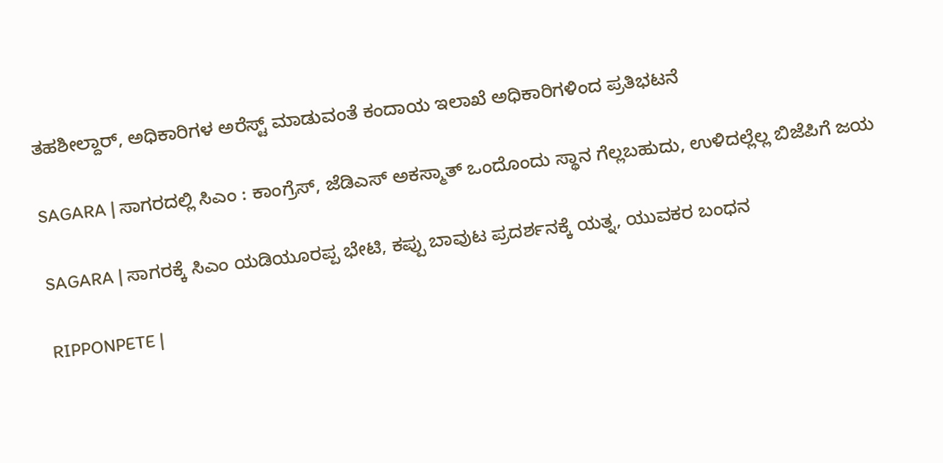ತಹಶೀಲ್ದಾರ್, ಅಧಿಕಾರಿಗಳ ಅರೆಸ್ಟ್ ಮಾಡುವಂತೆ ಕಂದಾಯ ಇಲಾಖೆ ಅಧಿಕಾರಿಗಳಿಂದ ಪ್ರತಿಭಟನೆ

SAGARA | ಸಾಗರದಲ್ಲಿ ಸಿಎಂ : ಕಾಂಗ್ರೆಸ್, ಜೆಡಿಎಸ್ ಅಕಸ್ಮಾತ್ ಒಂದೊಂದು ಸ್ಥಾನ ಗೆಲ್ಲಬಹುದು, ಉಳಿದಲ್ಲೆಲ್ಲ ಬಿಜೆಪಿಗೆ ಜಯ

SAGARA | ಸಾಗರಕ್ಕೆ ಸಿಎಂ ಯಡಿಯೂರಪ್ಪ ಭೇಟಿ, ಕಪ್ಪು ಬಾವುಟ ಪ್ರದರ್ಶನಕ್ಕೆ ಯತ್ನ, ಯುವಕರ ಬಂಧನ

RIPPONPETE |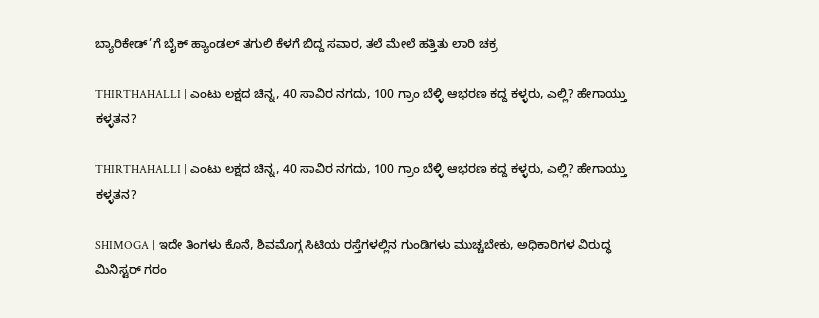ಬ್ಯಾರಿಕೇಡ್’ಗೆ ಬೈಕ್ ಹ್ಯಾಂಡಲ್ ತಗುಲಿ ಕೆಳಗೆ ಬಿದ್ದ ಸವಾರ, ತಲೆ ಮೇಲೆ ಹತ್ತಿತು ಲಾರಿ ಚಕ್ರ

THIRTHAHALLI | ಎಂಟು ಲಕ್ಷದ ಚಿನ್ನ, 40 ಸಾವಿರ ನಗದು, 100 ಗ್ರಾಂ ಬೆಳ್ಳಿ ಆಭರಣ ಕದ್ದ ಕಳ್ಳರು, ಎಲ್ಲಿ? ಹೇಗಾಯ್ತು ಕಳ್ಳತನ?

THIRTHAHALLI | ಎಂಟು ಲಕ್ಷದ ಚಿನ್ನ, 40 ಸಾವಿರ ನಗದು, 100 ಗ್ರಾಂ ಬೆಳ್ಳಿ ಆಭರಣ ಕದ್ದ ಕಳ್ಳರು, ಎಲ್ಲಿ? ಹೇಗಾಯ್ತು ಕಳ್ಳತನ?

SHIMOGA | ಇದೇ ತಿಂಗಳು ಕೊನೆ, ಶಿವಮೊಗ್ಗ ಸಿಟಿಯ ರಸ್ತೆಗಳಲ್ಲಿನ ಗುಂಡಿಗಳು ಮುಚ್ಚಬೇಕು, ಅಧಿಕಾರಿಗಳ ವಿರುದ್ಧ ಮಿನಿಸ್ಟರ್ ಗರಂ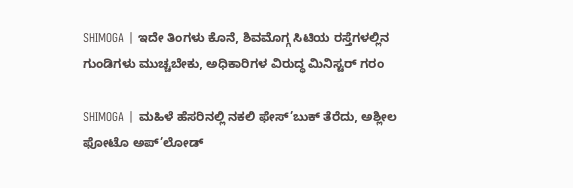SHIMOGA | ಇದೇ ತಿಂಗಳು ಕೊನೆ, ಶಿವಮೊಗ್ಗ ಸಿಟಿಯ ರಸ್ತೆಗಳಲ್ಲಿನ ಗುಂಡಿಗಳು ಮುಚ್ಚಬೇಕು, ಅಧಿಕಾರಿಗಳ ವಿರುದ್ಧ ಮಿನಿಸ್ಟರ್ ಗರಂ

SHIMOGA | ಮಹಿಳೆ ಹೆಸರಿನಲ್ಲಿ ನಕಲಿ ಫೇಸ್’ಬುಕ್ ತೆರೆದು, ಅಶ್ಲೀಲ ಫೋಟೊ ಅಪ್’ಲೋಡ್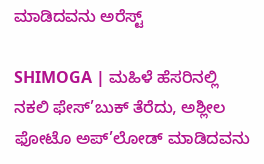ಮಾಡಿದವನು ಅರೆಸ್ಟ್

SHIMOGA | ಮಹಿಳೆ ಹೆಸರಿನಲ್ಲಿ ನಕಲಿ ಫೇಸ್’ಬುಕ್ ತೆರೆದು, ಅಶ್ಲೀಲ ಫೋಟೊ ಅಪ್’ಲೋಡ್ ಮಾಡಿದವನು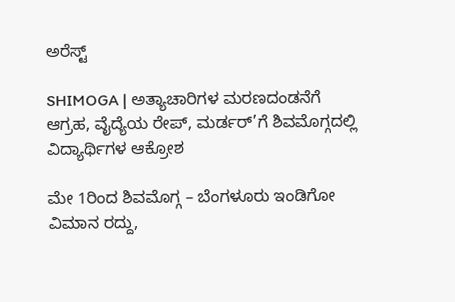ಅರೆಸ್ಟ್

SHIMOGA | ಅತ್ಯಾಚಾರಿಗಳ ಮರಣದಂಡನೆಗೆ ಆಗ್ರಹ, ವೈದ್ಯೆಯ ರೇಪ್, ಮರ್ಡರ್’ಗೆ ಶಿವಮೊಗ್ಗದಲ್ಲಿ ವಿದ್ಯಾರ್ಥಿಗಳ ಆಕ್ರೋಶ

ಮೇ 1ರಿಂದ ಶಿವಮೊಗ್ಗ – ಬೆಂಗಳೂರು ಇಂಡಿಗೋ ವಿಮಾನ ರದ್ದು,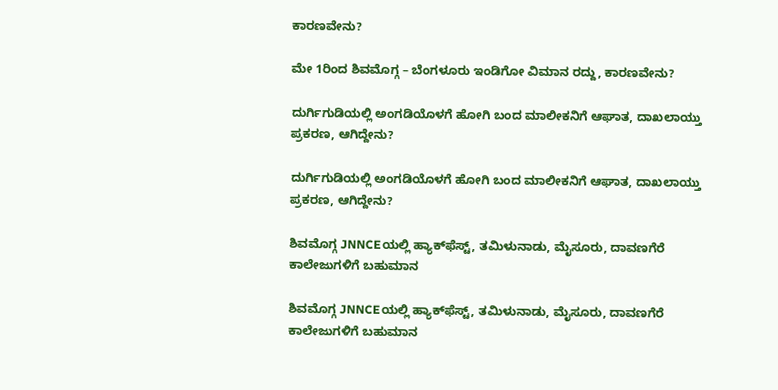ಕಾರಣವೇನು?

ಮೇ 1ರಿಂದ ಶಿವಮೊಗ್ಗ – ಬೆಂಗಳೂರು ಇಂಡಿಗೋ ವಿಮಾನ ರದ್ದು, ಕಾರಣವೇನು?

ದುರ್ಗಿಗುಡಿಯಲ್ಲಿ ಅಂಗಡಿಯೊಳಗೆ ಹೋಗಿ ಬಂದ ಮಾಲೀಕನಿಗೆ ಆಘಾತ, ದಾಖಲಾಯ್ತು ಪ್ರಕರಣ, ಆಗಿದ್ದೇನು?

ದುರ್ಗಿಗುಡಿಯಲ್ಲಿ ಅಂಗಡಿಯೊಳಗೆ ಹೋಗಿ ಬಂದ ಮಾಲೀಕನಿಗೆ ಆಘಾತ, ದಾಖಲಾಯ್ತು ಪ್ರಕರಣ, ಆಗಿದ್ದೇನು?

ಶಿವಮೊಗ್ಗ JNNCEಯಲ್ಲಿ ಹ್ಯಾಕ್‌ಫೆಸ್ಟ್‌, ತಮಿಳುನಾಡು, ಮೈಸೂರು, ದಾವಣಗೆರೆ ಕಾಲೇಜುಗಳಿಗೆ ಬಹುಮಾನ

ಶಿವಮೊಗ್ಗ JNNCEಯಲ್ಲಿ ಹ್ಯಾಕ್‌ಫೆಸ್ಟ್‌, ತಮಿಳುನಾಡು, ಮೈಸೂರು, ದಾವಣಗೆರೆ ಕಾಲೇಜುಗಳಿಗೆ ಬಹುಮಾನ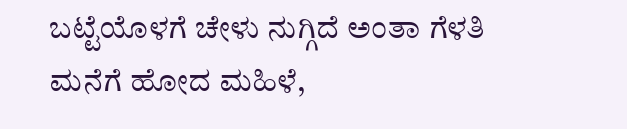ಬಟ್ಟೆಯೊಳಗೆ ಚೇಳು ನುಗ್ಗಿದೆ ಅಂತಾ ಗೆಳತಿ ಮನೆಗೆ ಹೋದ ಮಹಿಳೆ,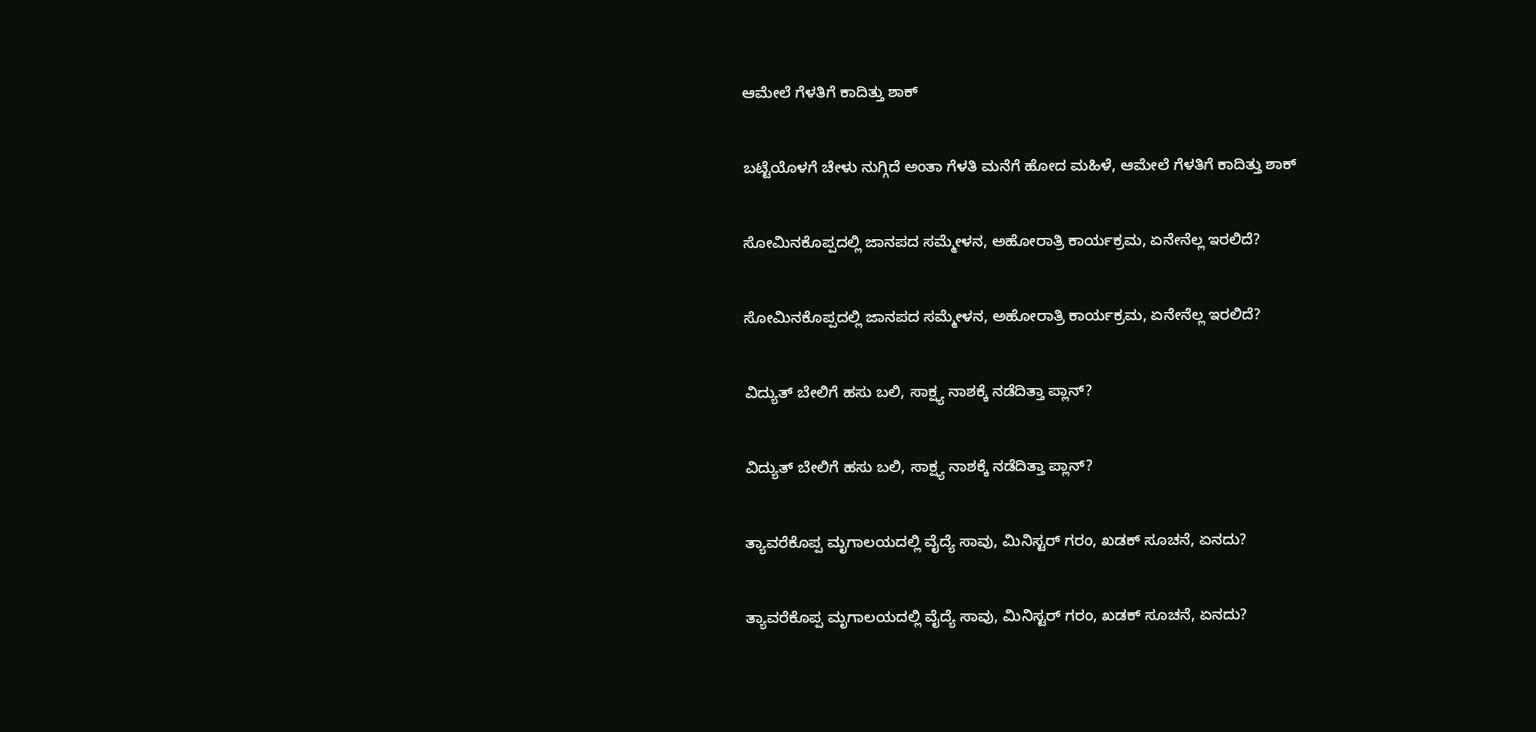ಆಮೇಲೆ ಗೆಳತಿಗೆ ಕಾದಿತ್ತು ಶಾಕ್

ಬಟ್ಟೆಯೊಳಗೆ ಚೇಳು ನುಗ್ಗಿದೆ ಅಂತಾ ಗೆಳತಿ ಮನೆಗೆ ಹೋದ ಮಹಿಳೆ, ಆಮೇಲೆ ಗೆಳತಿಗೆ ಕಾದಿತ್ತು ಶಾಕ್

ಸೋಮಿನಕೊಪ್ಪದಲ್ಲಿ ಜಾನಪದ ಸಮ್ಮೇಳನ, ಅಹೋರಾತ್ರಿ ಕಾರ್ಯಕ್ರಮ, ಏನೇನೆಲ್ಲ ಇರಲಿದೆ?

ಸೋಮಿನಕೊಪ್ಪದಲ್ಲಿ ಜಾನಪದ ಸಮ್ಮೇಳನ, ಅಹೋರಾತ್ರಿ ಕಾರ್ಯಕ್ರಮ, ಏನೇನೆಲ್ಲ ಇರಲಿದೆ?

ವಿದ್ಯುತ್‌ ಬೇಲಿಗೆ ಹಸು ಬಲಿ, ಸಾಕ್ಷ್ಯ ನಾಶಕ್ಕೆ ನಡೆದಿತ್ತಾ ಪ್ಲಾನ್?

ವಿದ್ಯುತ್‌ ಬೇಲಿಗೆ ಹಸು ಬಲಿ, ಸಾಕ್ಷ್ಯ ನಾಶಕ್ಕೆ ನಡೆದಿತ್ತಾ ಪ್ಲಾನ್?

ತ್ಯಾವರೆಕೊಪ್ಪ ಮೃಗಾಲಯದಲ್ಲಿ ವೈದ್ಯೆ ಸಾವು, ಮಿನಿಸ್ಟರ್‌ ಗರಂ, ಖಡಕ್‌ ಸೂಚನೆ, ಏನದು?

ತ್ಯಾವರೆಕೊಪ್ಪ ಮೃಗಾಲಯದಲ್ಲಿ ವೈದ್ಯೆ ಸಾವು, ಮಿನಿಸ್ಟರ್‌ ಗರಂ, ಖಡಕ್‌ ಸೂಚನೆ, ಏನದು?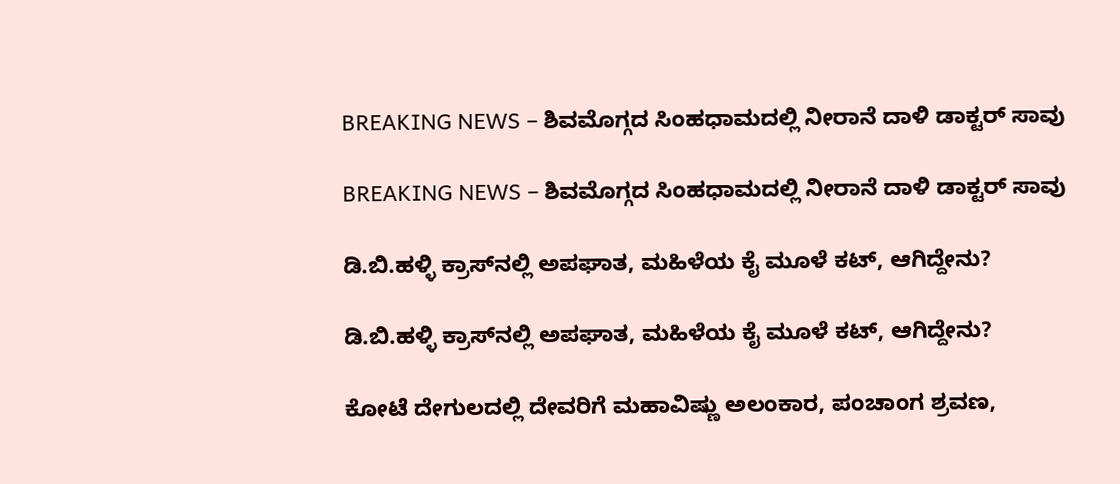BREAKING NEWS – ಶಿವಮೊಗ್ಗದ ಸಿಂಹಧಾಮದಲ್ಲಿ ನೀರಾನೆ ದಾಳಿ ಡಾಕ್ಟರ್‌ ಸಾವು

BREAKING NEWS – ಶಿವಮೊಗ್ಗದ ಸಿಂಹಧಾಮದಲ್ಲಿ ನೀರಾನೆ ದಾಳಿ ಡಾಕ್ಟರ್‌ ಸಾವು

ಡಿ.ಬಿ.ಹಳ್ಳಿ ಕ್ರಾಸ್‌ನಲ್ಲಿ ಅಪಘಾತ, ಮಹಿಳೆಯ ಕೈ ಮೂಳೆ ಕಟ್‌, ಆಗಿದ್ದೇನು?

ಡಿ.ಬಿ.ಹಳ್ಳಿ ಕ್ರಾಸ್‌ನಲ್ಲಿ ಅಪಘಾತ, ಮಹಿಳೆಯ ಕೈ ಮೂಳೆ ಕಟ್‌, ಆಗಿದ್ದೇನು?

ಕೋಟೆ ದೇಗುಲದಲ್ಲಿ ದೇವರಿಗೆ ಮಹಾವಿಷ್ಣು ಅಲಂಕಾರ, ಪಂಚಾಂಗ ಶ್ರವಣ,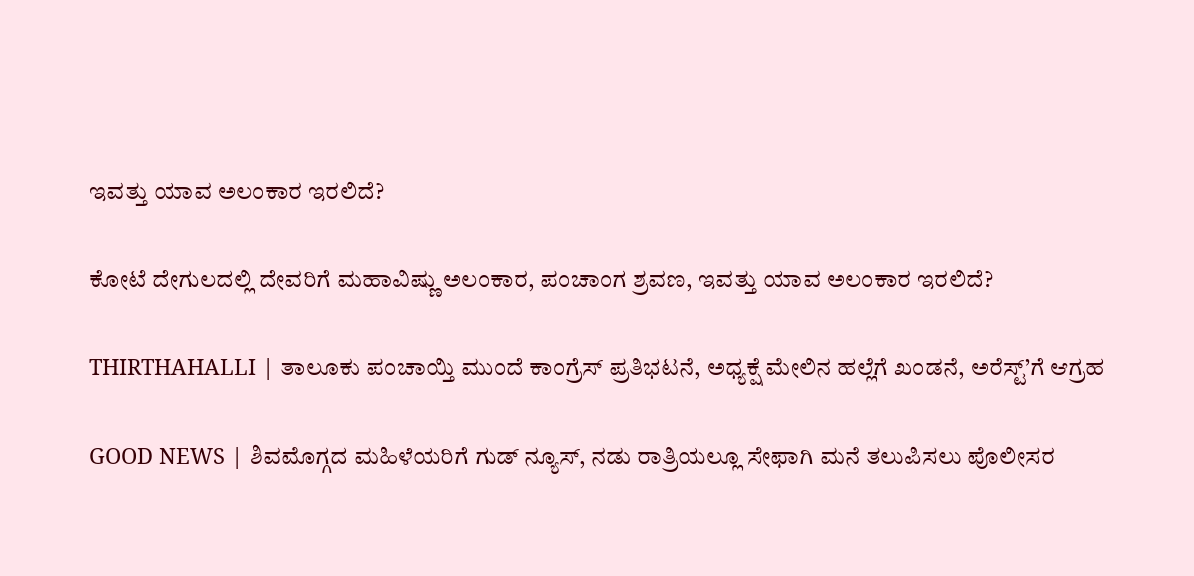ಇವತ್ತು ಯಾವ ಅಲಂಕಾರ ಇರಲಿದೆ?

ಕೋಟೆ ದೇಗುಲದಲ್ಲಿ ದೇವರಿಗೆ ಮಹಾವಿಷ್ಣು ಅಲಂಕಾರ, ಪಂಚಾಂಗ ಶ್ರವಣ, ಇವತ್ತು ಯಾವ ಅಲಂಕಾರ ಇರಲಿದೆ?

THIRTHAHALLI | ತಾಲೂಕು ಪಂಚಾಯ್ತಿ ಮುಂದೆ ಕಾಂಗ್ರೆಸ್ ಪ್ರತಿಭಟನೆ, ಅಧ್ಯಕ್ಷೆ ಮೇಲಿನ ಹಲ್ಲೆಗೆ ಖಂಡನೆ, ಅರೆಸ್ಟ್’ಗೆ ಆಗ್ರಹ

GOOD NEWS | ಶಿವಮೊಗ್ಗದ ಮಹಿಳೆಯರಿಗೆ ಗುಡ್ ನ್ಯೂಸ್, ನಡು ರಾತ್ರಿಯಲ್ಲೂ ಸೇಫಾಗಿ ಮನೆ ತಲುಪಿಸಲು ಪೊಲೀಸರ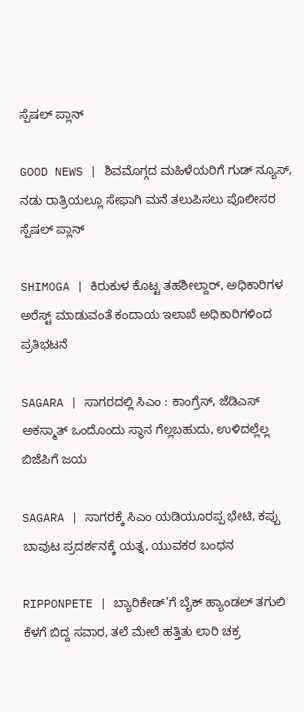ಸ್ಪೆಷಲ್ ಪ್ಲಾನ್

GOOD NEWS | ಶಿವಮೊಗ್ಗದ ಮಹಿಳೆಯರಿಗೆ ಗುಡ್ ನ್ಯೂಸ್, ನಡು ರಾತ್ರಿಯಲ್ಲೂ ಸೇಫಾಗಿ ಮನೆ ತಲುಪಿಸಲು ಪೊಲೀಸರ ಸ್ಪೆಷಲ್ ಪ್ಲಾನ್

SHIMOGA | ಕಿರುಕುಳ ಕೊಟ್ಟ ತಹಶೀಲ್ದಾರ್, ಅಧಿಕಾರಿಗಳ ಅರೆಸ್ಟ್ ಮಾಡುವಂತೆ ಕಂದಾಯ ಇಲಾಖೆ ಅಧಿಕಾರಿಗಳಿಂದ ಪ್ರತಿಭಟನೆ

SAGARA | ಸಾಗರದಲ್ಲಿ ಸಿಎಂ : ಕಾಂಗ್ರೆಸ್, ಜೆಡಿಎಸ್ ಅಕಸ್ಮಾತ್ ಒಂದೊಂದು ಸ್ಥಾನ ಗೆಲ್ಲಬಹುದು, ಉಳಿದಲ್ಲೆಲ್ಲ ಬಿಜೆಪಿಗೆ ಜಯ

SAGARA | ಸಾಗರಕ್ಕೆ ಸಿಎಂ ಯಡಿಯೂರಪ್ಪ ಭೇಟಿ, ಕಪ್ಪು ಬಾವುಟ ಪ್ರದರ್ಶನಕ್ಕೆ ಯತ್ನ, ಯುವಕರ ಬಂಧನ

RIPPONPETE | ಬ್ಯಾರಿಕೇಡ್’ಗೆ ಬೈಕ್ ಹ್ಯಾಂಡಲ್ ತಗುಲಿ ಕೆಳಗೆ ಬಿದ್ದ ಸವಾರ, ತಲೆ ಮೇಲೆ ಹತ್ತಿತು ಲಾರಿ ಚಕ್ರ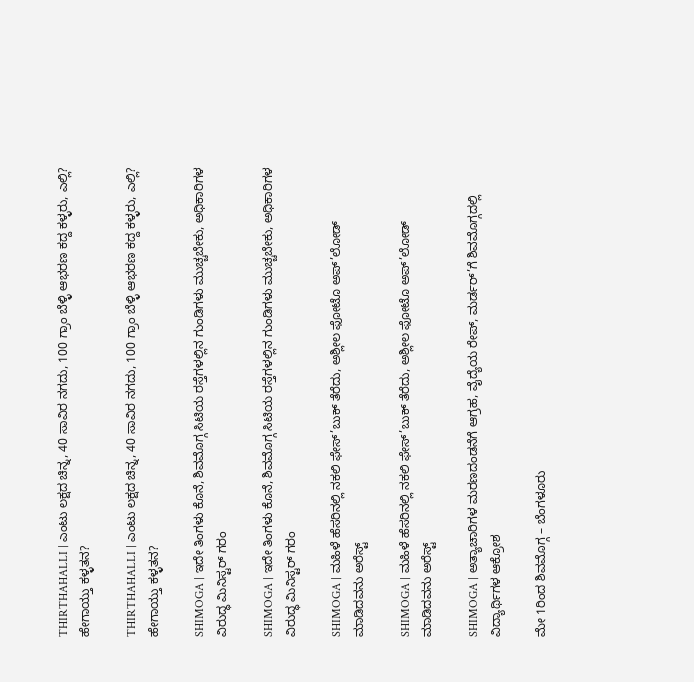THIRTHAHALLI | ಎಂಟು ಲಕ್ಷದ ಚಿನ್ನ, 40 ಸಾವಿರ ನಗದು, 100 ಗ್ರಾಂ ಬೆಳ್ಳಿ ಆಭರಣ ಕದ್ದ ಕಳ್ಳರು, ಎಲ್ಲಿ? ಹೇಗಾಯ್ತು ಕಳ್ಳತನ?

THIRTHAHALLI | ಎಂಟು ಲಕ್ಷದ ಚಿನ್ನ, 40 ಸಾವಿರ ನಗದು, 100 ಗ್ರಾಂ ಬೆಳ್ಳಿ ಆಭರಣ ಕದ್ದ ಕಳ್ಳರು, ಎಲ್ಲಿ? ಹೇಗಾಯ್ತು ಕಳ್ಳತನ?

SHIMOGA | ಇದೇ ತಿಂಗಳು ಕೊನೆ, ಶಿವಮೊಗ್ಗ ಸಿಟಿಯ ರಸ್ತೆಗಳಲ್ಲಿನ ಗುಂಡಿಗಳು ಮುಚ್ಚಬೇಕು, ಅಧಿಕಾರಿಗಳ ವಿರುದ್ಧ ಮಿನಿಸ್ಟರ್ ಗರಂ

SHIMOGA | ಇದೇ ತಿಂಗಳು ಕೊನೆ, ಶಿವಮೊಗ್ಗ ಸಿಟಿಯ ರಸ್ತೆಗಳಲ್ಲಿನ ಗುಂಡಿಗಳು ಮುಚ್ಚಬೇಕು, ಅಧಿಕಾರಿಗಳ ವಿರುದ್ಧ ಮಿನಿಸ್ಟರ್ ಗರಂ

SHIMOGA | ಮಹಿಳೆ ಹೆಸರಿನಲ್ಲಿ ನಕಲಿ ಫೇಸ್’ಬುಕ್ ತೆರೆದು, ಅಶ್ಲೀಲ ಫೋಟೊ ಅಪ್’ಲೋಡ್ ಮಾಡಿದವನು ಅರೆಸ್ಟ್

SHIMOGA | ಮಹಿಳೆ ಹೆಸರಿನಲ್ಲಿ ನಕಲಿ ಫೇಸ್’ಬುಕ್ ತೆರೆದು, ಅಶ್ಲೀಲ ಫೋಟೊ ಅಪ್’ಲೋಡ್ ಮಾಡಿದವನು ಅರೆಸ್ಟ್

SHIMOGA | ಅತ್ಯಾಚಾರಿಗಳ ಮರಣದಂಡನೆಗೆ ಆಗ್ರಹ, ವೈದ್ಯೆಯ ರೇಪ್, ಮರ್ಡರ್’ಗೆ ಶಿವಮೊಗ್ಗದಲ್ಲಿ ವಿದ್ಯಾರ್ಥಿಗಳ ಆಕ್ರೋಶ

ಮೇ 1ರಿಂದ ಶಿವಮೊಗ್ಗ – ಬೆಂಗಳೂರು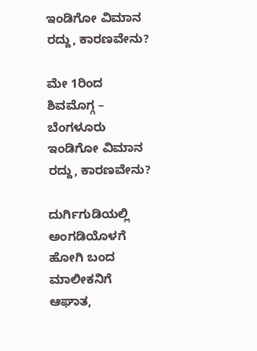ಇಂಡಿಗೋ ವಿಮಾನ ರದ್ದು, ಕಾರಣವೇನು?

ಮೇ 1ರಿಂದ ಶಿವಮೊಗ್ಗ – ಬೆಂಗಳೂರು ಇಂಡಿಗೋ ವಿಮಾನ ರದ್ದು, ಕಾರಣವೇನು?

ದುರ್ಗಿಗುಡಿಯಲ್ಲಿ ಅಂಗಡಿಯೊಳಗೆ ಹೋಗಿ ಬಂದ ಮಾಲೀಕನಿಗೆ ಆಘಾತ,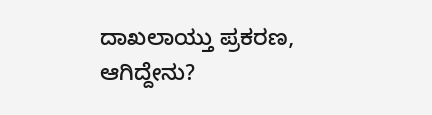ದಾಖಲಾಯ್ತು ಪ್ರಕರಣ, ಆಗಿದ್ದೇನು?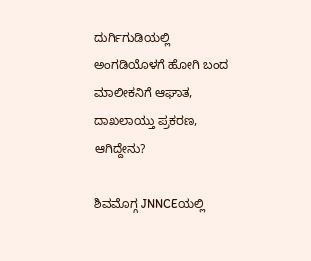ದುರ್ಗಿಗುಡಿಯಲ್ಲಿ ಅಂಗಡಿಯೊಳಗೆ ಹೋಗಿ ಬಂದ ಮಾಲೀಕನಿಗೆ ಆಘಾತ, ದಾಖಲಾಯ್ತು ಪ್ರಕರಣ, ಆಗಿದ್ದೇನು?

ಶಿವಮೊಗ್ಗ JNNCEಯಲ್ಲಿ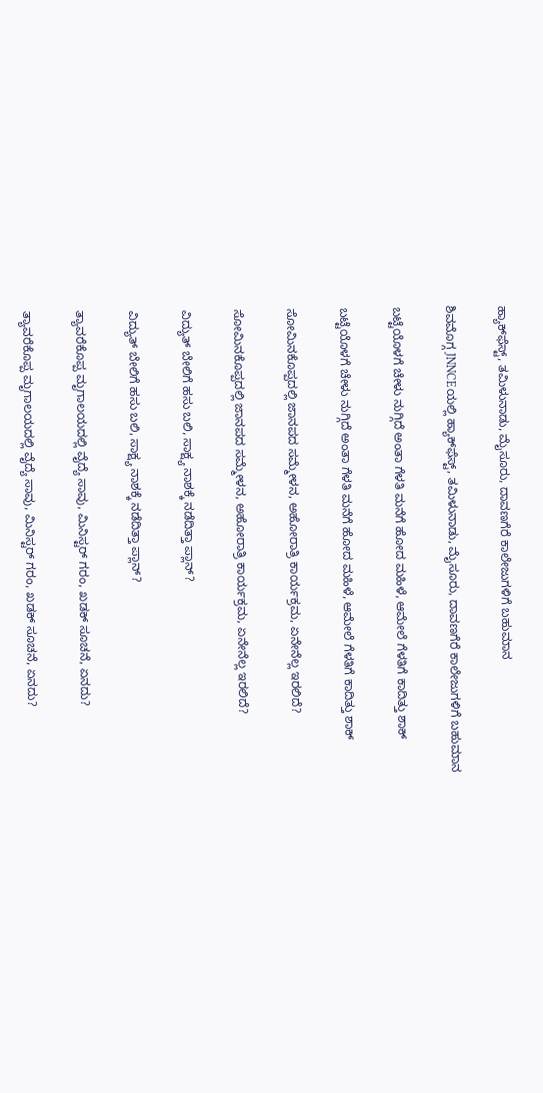ಹ್ಯಾಕ್‌ಫೆಸ್ಟ್‌, ತಮಿಳುನಾಡು, ಮೈಸೂರು, ದಾವಣಗೆರೆ ಕಾಲೇಜುಗಳಿಗೆ ಬಹುಮಾನ

ಶಿವಮೊಗ್ಗ JNNCEಯಲ್ಲಿ ಹ್ಯಾಕ್‌ಫೆಸ್ಟ್‌, ತಮಿಳುನಾಡು, ಮೈಸೂರು, ದಾವಣಗೆರೆ ಕಾಲೇಜುಗಳಿಗೆ ಬಹುಮಾನ

ಬಟ್ಟೆಯೊಳಗೆ ಚೇಳು ನುಗ್ಗಿದೆ ಅಂತಾ ಗೆಳತಿ ಮನೆಗೆ ಹೋದ ಮಹಿಳೆ, ಆಮೇಲೆ ಗೆಳತಿಗೆ ಕಾದಿತ್ತು ಶಾಕ್

ಬಟ್ಟೆಯೊಳಗೆ ಚೇಳು ನುಗ್ಗಿದೆ ಅಂತಾ ಗೆಳತಿ ಮನೆಗೆ ಹೋದ ಮಹಿಳೆ, ಆಮೇಲೆ ಗೆಳತಿಗೆ ಕಾದಿತ್ತು ಶಾಕ್

ಸೋಮಿನಕೊಪ್ಪದಲ್ಲಿ ಜಾನಪದ ಸಮ್ಮೇಳನ, ಅಹೋರಾತ್ರಿ ಕಾರ್ಯಕ್ರಮ, ಏನೇನೆಲ್ಲ ಇರಲಿದೆ?

ಸೋಮಿನಕೊಪ್ಪದಲ್ಲಿ ಜಾನಪದ ಸಮ್ಮೇಳನ, ಅಹೋರಾತ್ರಿ ಕಾರ್ಯಕ್ರಮ, ಏನೇನೆಲ್ಲ ಇರಲಿದೆ?

ವಿದ್ಯುತ್‌ ಬೇಲಿಗೆ ಹಸು ಬಲಿ, ಸಾಕ್ಷ್ಯ ನಾಶಕ್ಕೆ ನಡೆದಿತ್ತಾ ಪ್ಲಾನ್?

ವಿದ್ಯುತ್‌ ಬೇಲಿಗೆ ಹಸು ಬಲಿ, ಸಾಕ್ಷ್ಯ ನಾಶಕ್ಕೆ ನಡೆದಿತ್ತಾ ಪ್ಲಾನ್?

ತ್ಯಾವರೆಕೊಪ್ಪ ಮೃಗಾಲಯದಲ್ಲಿ ವೈದ್ಯೆ ಸಾವು, ಮಿನಿಸ್ಟರ್‌ ಗರಂ, ಖಡಕ್‌ ಸೂಚನೆ, ಏನದು?

ತ್ಯಾವರೆಕೊಪ್ಪ ಮೃಗಾಲಯದಲ್ಲಿ ವೈದ್ಯೆ ಸಾವು, ಮಿನಿಸ್ಟರ್‌ ಗರಂ, ಖಡಕ್‌ ಸೂಚನೆ, ಏನದು?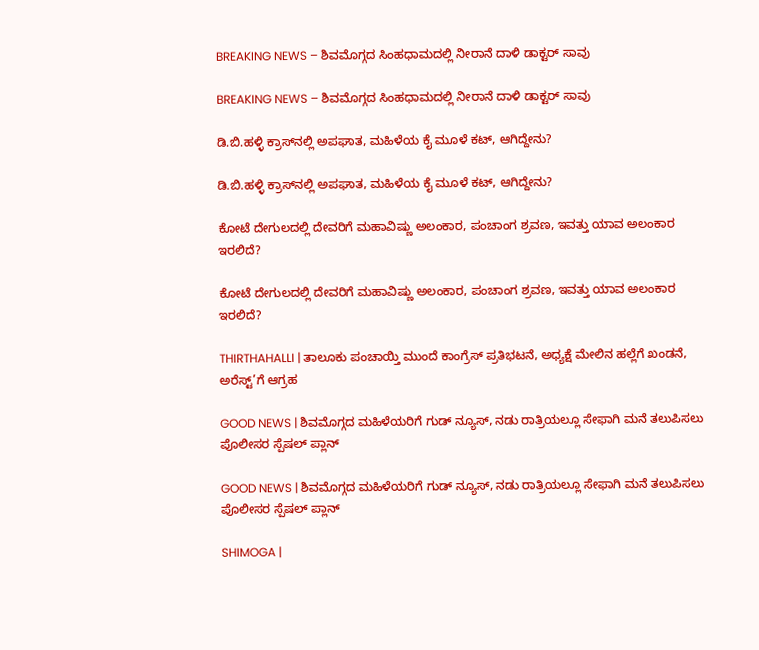BREAKING NEWS – ಶಿವಮೊಗ್ಗದ ಸಿಂಹಧಾಮದಲ್ಲಿ ನೀರಾನೆ ದಾಳಿ ಡಾಕ್ಟರ್‌ ಸಾವು

BREAKING NEWS – ಶಿವಮೊಗ್ಗದ ಸಿಂಹಧಾಮದಲ್ಲಿ ನೀರಾನೆ ದಾಳಿ ಡಾಕ್ಟರ್‌ ಸಾವು

ಡಿ.ಬಿ.ಹಳ್ಳಿ ಕ್ರಾಸ್‌ನಲ್ಲಿ ಅಪಘಾತ, ಮಹಿಳೆಯ ಕೈ ಮೂಳೆ ಕಟ್‌, ಆಗಿದ್ದೇನು?

ಡಿ.ಬಿ.ಹಳ್ಳಿ ಕ್ರಾಸ್‌ನಲ್ಲಿ ಅಪಘಾತ, ಮಹಿಳೆಯ ಕೈ ಮೂಳೆ ಕಟ್‌, ಆಗಿದ್ದೇನು?

ಕೋಟೆ ದೇಗುಲದಲ್ಲಿ ದೇವರಿಗೆ ಮಹಾವಿಷ್ಣು ಅಲಂಕಾರ, ಪಂಚಾಂಗ ಶ್ರವಣ, ಇವತ್ತು ಯಾವ ಅಲಂಕಾರ ಇರಲಿದೆ?

ಕೋಟೆ ದೇಗುಲದಲ್ಲಿ ದೇವರಿಗೆ ಮಹಾವಿಷ್ಣು ಅಲಂಕಾರ, ಪಂಚಾಂಗ ಶ್ರವಣ, ಇವತ್ತು ಯಾವ ಅಲಂಕಾರ ಇರಲಿದೆ?

THIRTHAHALLI | ತಾಲೂಕು ಪಂಚಾಯ್ತಿ ಮುಂದೆ ಕಾಂಗ್ರೆಸ್ ಪ್ರತಿಭಟನೆ, ಅಧ್ಯಕ್ಷೆ ಮೇಲಿನ ಹಲ್ಲೆಗೆ ಖಂಡನೆ, ಅರೆಸ್ಟ್’ಗೆ ಆಗ್ರಹ

GOOD NEWS | ಶಿವಮೊಗ್ಗದ ಮಹಿಳೆಯರಿಗೆ ಗುಡ್ ನ್ಯೂಸ್, ನಡು ರಾತ್ರಿಯಲ್ಲೂ ಸೇಫಾಗಿ ಮನೆ ತಲುಪಿಸಲು ಪೊಲೀಸರ ಸ್ಪೆಷಲ್ ಪ್ಲಾನ್

GOOD NEWS | ಶಿವಮೊಗ್ಗದ ಮಹಿಳೆಯರಿಗೆ ಗುಡ್ ನ್ಯೂಸ್, ನಡು ರಾತ್ರಿಯಲ್ಲೂ ಸೇಫಾಗಿ ಮನೆ ತಲುಪಿಸಲು ಪೊಲೀಸರ ಸ್ಪೆಷಲ್ ಪ್ಲಾನ್

SHIMOGA |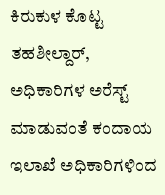ಕಿರುಕುಳ ಕೊಟ್ಟ ತಹಶೀಲ್ದಾರ್, ಅಧಿಕಾರಿಗಳ ಅರೆಸ್ಟ್ ಮಾಡುವಂತೆ ಕಂದಾಯ ಇಲಾಖೆ ಅಧಿಕಾರಿಗಳಿಂದ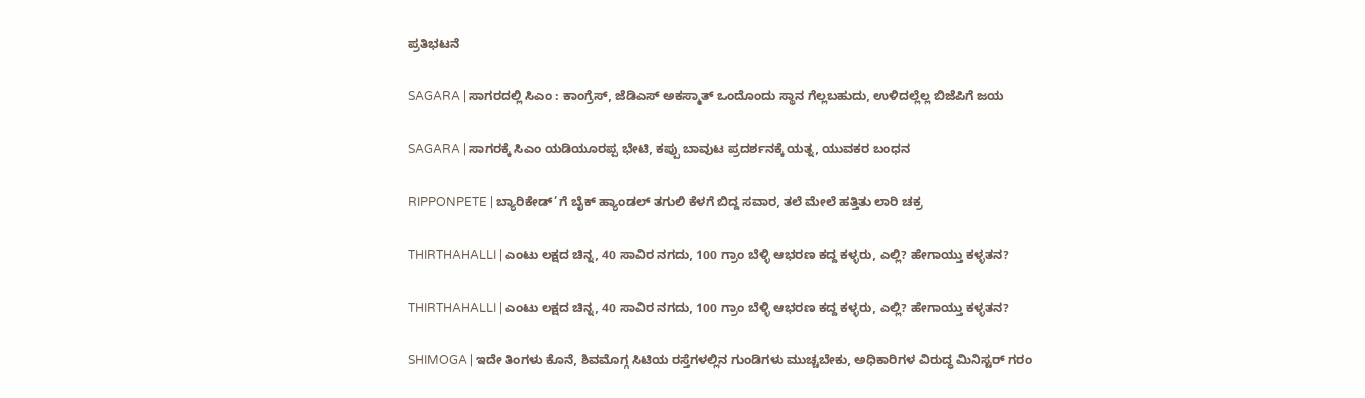ಪ್ರತಿಭಟನೆ

SAGARA | ಸಾಗರದಲ್ಲಿ ಸಿಎಂ : ಕಾಂಗ್ರೆಸ್, ಜೆಡಿಎಸ್ ಅಕಸ್ಮಾತ್ ಒಂದೊಂದು ಸ್ಥಾನ ಗೆಲ್ಲಬಹುದು, ಉಳಿದಲ್ಲೆಲ್ಲ ಬಿಜೆಪಿಗೆ ಜಯ

SAGARA | ಸಾಗರಕ್ಕೆ ಸಿಎಂ ಯಡಿಯೂರಪ್ಪ ಭೇಟಿ, ಕಪ್ಪು ಬಾವುಟ ಪ್ರದರ್ಶನಕ್ಕೆ ಯತ್ನ, ಯುವಕರ ಬಂಧನ

RIPPONPETE | ಬ್ಯಾರಿಕೇಡ್’ಗೆ ಬೈಕ್ ಹ್ಯಾಂಡಲ್ ತಗುಲಿ ಕೆಳಗೆ ಬಿದ್ದ ಸವಾರ, ತಲೆ ಮೇಲೆ ಹತ್ತಿತು ಲಾರಿ ಚಕ್ರ

THIRTHAHALLI | ಎಂಟು ಲಕ್ಷದ ಚಿನ್ನ, 40 ಸಾವಿರ ನಗದು, 100 ಗ್ರಾಂ ಬೆಳ್ಳಿ ಆಭರಣ ಕದ್ದ ಕಳ್ಳರು, ಎಲ್ಲಿ? ಹೇಗಾಯ್ತು ಕಳ್ಳತನ?

THIRTHAHALLI | ಎಂಟು ಲಕ್ಷದ ಚಿನ್ನ, 40 ಸಾವಿರ ನಗದು, 100 ಗ್ರಾಂ ಬೆಳ್ಳಿ ಆಭರಣ ಕದ್ದ ಕಳ್ಳರು, ಎಲ್ಲಿ? ಹೇಗಾಯ್ತು ಕಳ್ಳತನ?

SHIMOGA | ಇದೇ ತಿಂಗಳು ಕೊನೆ, ಶಿವಮೊಗ್ಗ ಸಿಟಿಯ ರಸ್ತೆಗಳಲ್ಲಿನ ಗುಂಡಿಗಳು ಮುಚ್ಚಬೇಕು, ಅಧಿಕಾರಿಗಳ ವಿರುದ್ಧ ಮಿನಿಸ್ಟರ್ ಗರಂ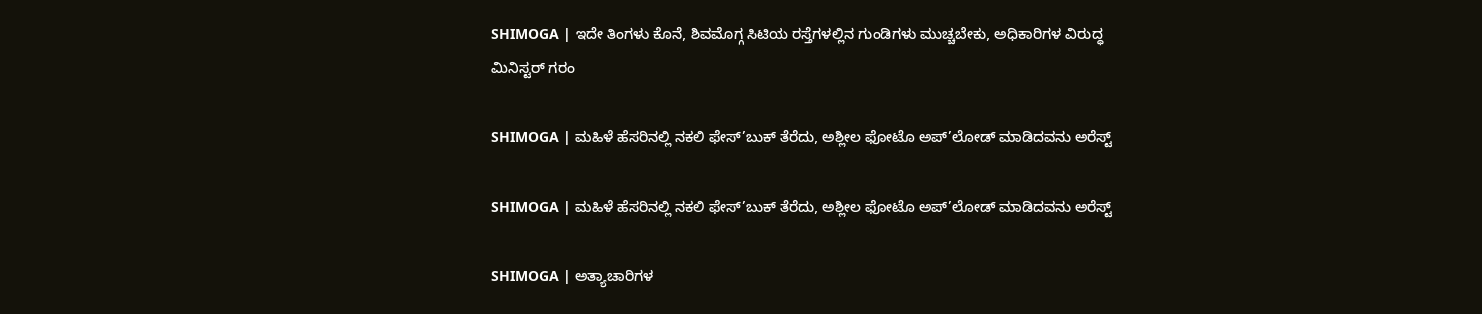SHIMOGA | ಇದೇ ತಿಂಗಳು ಕೊನೆ, ಶಿವಮೊಗ್ಗ ಸಿಟಿಯ ರಸ್ತೆಗಳಲ್ಲಿನ ಗುಂಡಿಗಳು ಮುಚ್ಚಬೇಕು, ಅಧಿಕಾರಿಗಳ ವಿರುದ್ಧ ಮಿನಿಸ್ಟರ್ ಗರಂ

SHIMOGA | ಮಹಿಳೆ ಹೆಸರಿನಲ್ಲಿ ನಕಲಿ ಫೇಸ್’ಬುಕ್ ತೆರೆದು, ಅಶ್ಲೀಲ ಫೋಟೊ ಅಪ್’ಲೋಡ್ ಮಾಡಿದವನು ಅರೆಸ್ಟ್

SHIMOGA | ಮಹಿಳೆ ಹೆಸರಿನಲ್ಲಿ ನಕಲಿ ಫೇಸ್’ಬುಕ್ ತೆರೆದು, ಅಶ್ಲೀಲ ಫೋಟೊ ಅಪ್’ಲೋಡ್ ಮಾಡಿದವನು ಅರೆಸ್ಟ್

SHIMOGA | ಅತ್ಯಾಚಾರಿಗಳ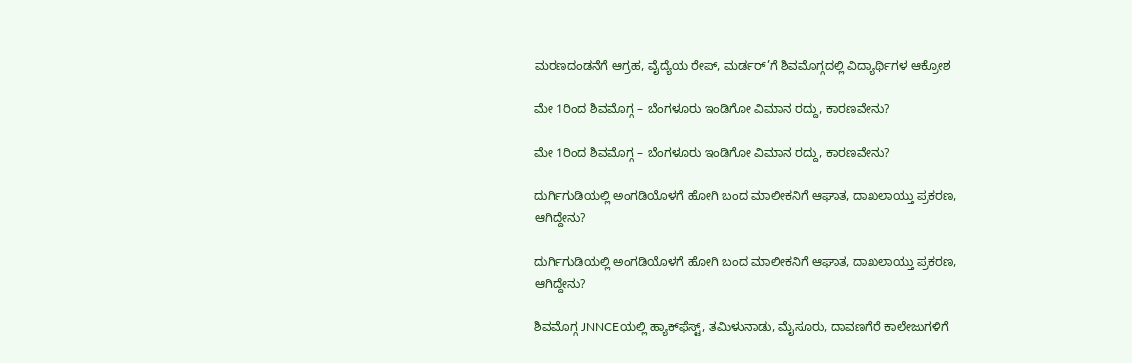ಮರಣದಂಡನೆಗೆ ಆಗ್ರಹ, ವೈದ್ಯೆಯ ರೇಪ್, ಮರ್ಡರ್’ಗೆ ಶಿವಮೊಗ್ಗದಲ್ಲಿ ವಿದ್ಯಾರ್ಥಿಗಳ ಆಕ್ರೋಶ

ಮೇ 1ರಿಂದ ಶಿವಮೊಗ್ಗ – ಬೆಂಗಳೂರು ಇಂಡಿಗೋ ವಿಮಾನ ರದ್ದು, ಕಾರಣವೇನು?

ಮೇ 1ರಿಂದ ಶಿವಮೊಗ್ಗ – ಬೆಂಗಳೂರು ಇಂಡಿಗೋ ವಿಮಾನ ರದ್ದು, ಕಾರಣವೇನು?

ದುರ್ಗಿಗುಡಿಯಲ್ಲಿ ಅಂಗಡಿಯೊಳಗೆ ಹೋಗಿ ಬಂದ ಮಾಲೀಕನಿಗೆ ಆಘಾತ, ದಾಖಲಾಯ್ತು ಪ್ರಕರಣ, ಆಗಿದ್ದೇನು?

ದುರ್ಗಿಗುಡಿಯಲ್ಲಿ ಅಂಗಡಿಯೊಳಗೆ ಹೋಗಿ ಬಂದ ಮಾಲೀಕನಿಗೆ ಆಘಾತ, ದಾಖಲಾಯ್ತು ಪ್ರಕರಣ, ಆಗಿದ್ದೇನು?

ಶಿವಮೊಗ್ಗ JNNCEಯಲ್ಲಿ ಹ್ಯಾಕ್‌ಫೆಸ್ಟ್‌, ತಮಿಳುನಾಡು, ಮೈಸೂರು, ದಾವಣಗೆರೆ ಕಾಲೇಜುಗಳಿಗೆ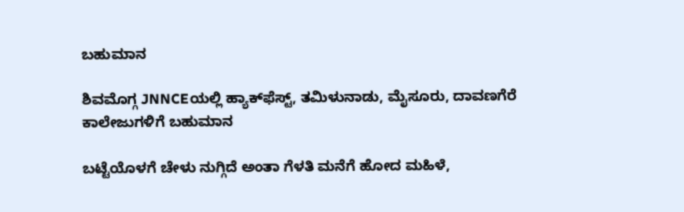ಬಹುಮಾನ

ಶಿವಮೊಗ್ಗ JNNCEಯಲ್ಲಿ ಹ್ಯಾಕ್‌ಫೆಸ್ಟ್‌, ತಮಿಳುನಾಡು, ಮೈಸೂರು, ದಾವಣಗೆರೆ ಕಾಲೇಜುಗಳಿಗೆ ಬಹುಮಾನ

ಬಟ್ಟೆಯೊಳಗೆ ಚೇಳು ನುಗ್ಗಿದೆ ಅಂತಾ ಗೆಳತಿ ಮನೆಗೆ ಹೋದ ಮಹಿಳೆ,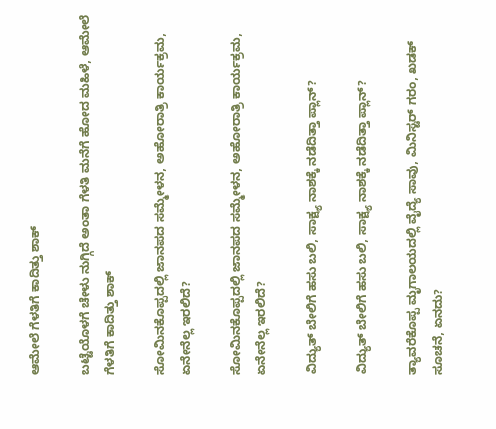ಆಮೇಲೆ ಗೆಳತಿಗೆ ಕಾದಿತ್ತು ಶಾಕ್

ಬಟ್ಟೆಯೊಳಗೆ ಚೇಳು ನುಗ್ಗಿದೆ ಅಂತಾ ಗೆಳತಿ ಮನೆಗೆ ಹೋದ ಮಹಿಳೆ, ಆಮೇಲೆ ಗೆಳತಿಗೆ ಕಾದಿತ್ತು ಶಾಕ್

ಸೋಮಿನಕೊಪ್ಪದಲ್ಲಿ ಜಾನಪದ ಸಮ್ಮೇಳನ, ಅಹೋರಾತ್ರಿ ಕಾರ್ಯಕ್ರಮ, ಏನೇನೆಲ್ಲ ಇರಲಿದೆ?

ಸೋಮಿನಕೊಪ್ಪದಲ್ಲಿ ಜಾನಪದ ಸಮ್ಮೇಳನ, ಅಹೋರಾತ್ರಿ ಕಾರ್ಯಕ್ರಮ, ಏನೇನೆಲ್ಲ ಇರಲಿದೆ?

ವಿದ್ಯುತ್‌ ಬೇಲಿಗೆ ಹಸು ಬಲಿ, ಸಾಕ್ಷ್ಯ ನಾಶಕ್ಕೆ ನಡೆದಿತ್ತಾ ಪ್ಲಾನ್?

ವಿದ್ಯುತ್‌ ಬೇಲಿಗೆ ಹಸು ಬಲಿ, ಸಾಕ್ಷ್ಯ ನಾಶಕ್ಕೆ ನಡೆದಿತ್ತಾ ಪ್ಲಾನ್?

ತ್ಯಾವರೆಕೊಪ್ಪ ಮೃಗಾಲಯದಲ್ಲಿ ವೈದ್ಯೆ ಸಾವು, ಮಿನಿಸ್ಟರ್‌ ಗರಂ, ಖಡಕ್‌ ಸೂಚನೆ, ಏನದು?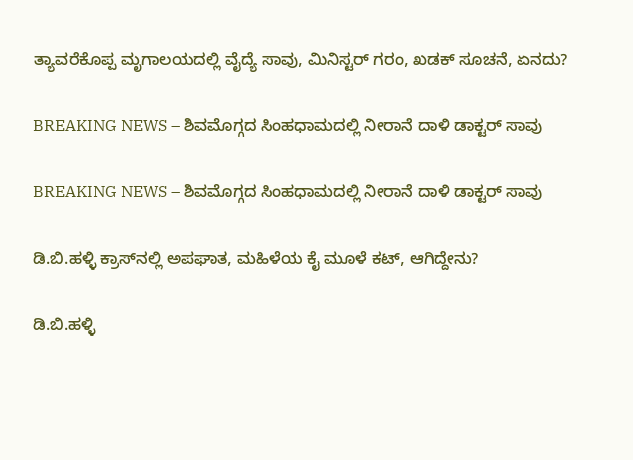ತ್ಯಾವರೆಕೊಪ್ಪ ಮೃಗಾಲಯದಲ್ಲಿ ವೈದ್ಯೆ ಸಾವು, ಮಿನಿಸ್ಟರ್‌ ಗರಂ, ಖಡಕ್‌ ಸೂಚನೆ, ಏನದು?

BREAKING NEWS – ಶಿವಮೊಗ್ಗದ ಸಿಂಹಧಾಮದಲ್ಲಿ ನೀರಾನೆ ದಾಳಿ ಡಾಕ್ಟರ್‌ ಸಾವು

BREAKING NEWS – ಶಿವಮೊಗ್ಗದ ಸಿಂಹಧಾಮದಲ್ಲಿ ನೀರಾನೆ ದಾಳಿ ಡಾಕ್ಟರ್‌ ಸಾವು

ಡಿ.ಬಿ.ಹಳ್ಳಿ ಕ್ರಾಸ್‌ನಲ್ಲಿ ಅಪಘಾತ, ಮಹಿಳೆಯ ಕೈ ಮೂಳೆ ಕಟ್‌, ಆಗಿದ್ದೇನು?

ಡಿ.ಬಿ.ಹಳ್ಳಿ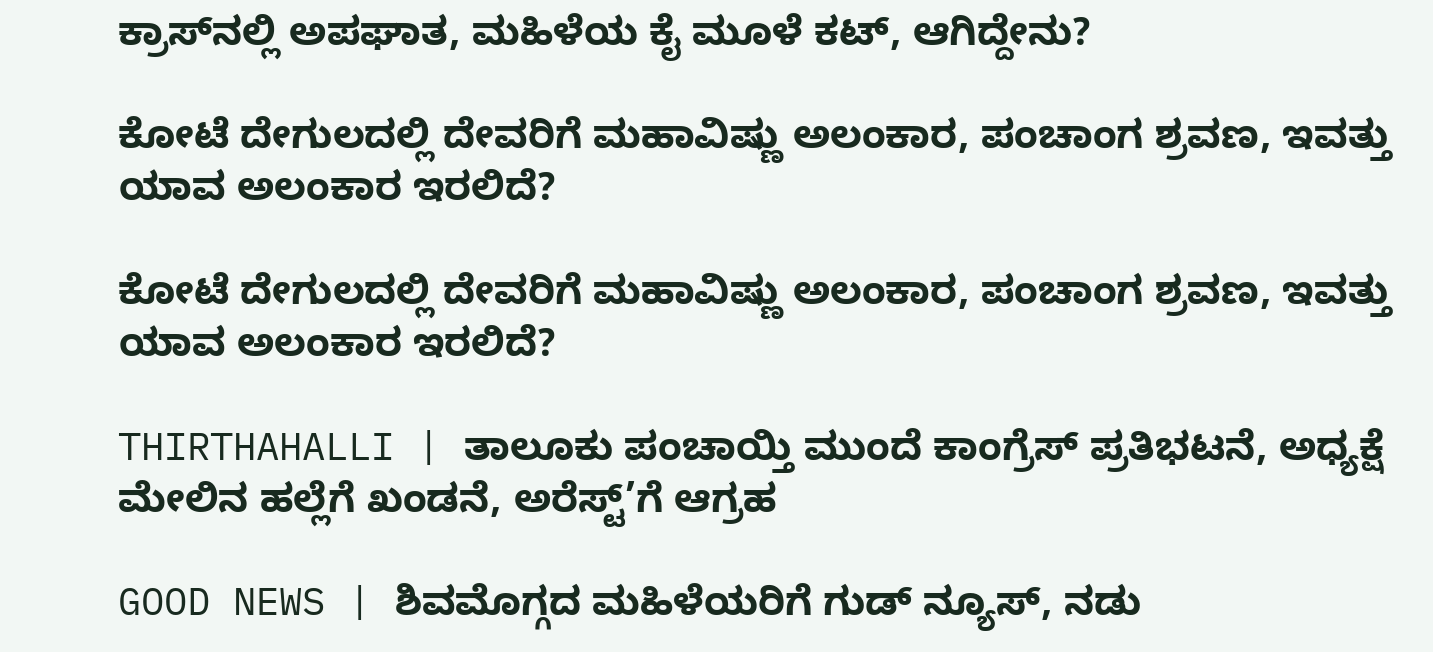ಕ್ರಾಸ್‌ನಲ್ಲಿ ಅಪಘಾತ, ಮಹಿಳೆಯ ಕೈ ಮೂಳೆ ಕಟ್‌, ಆಗಿದ್ದೇನು?

ಕೋಟೆ ದೇಗುಲದಲ್ಲಿ ದೇವರಿಗೆ ಮಹಾವಿಷ್ಣು ಅಲಂಕಾರ, ಪಂಚಾಂಗ ಶ್ರವಣ, ಇವತ್ತು ಯಾವ ಅಲಂಕಾರ ಇರಲಿದೆ?

ಕೋಟೆ ದೇಗುಲದಲ್ಲಿ ದೇವರಿಗೆ ಮಹಾವಿಷ್ಣು ಅಲಂಕಾರ, ಪಂಚಾಂಗ ಶ್ರವಣ, ಇವತ್ತು ಯಾವ ಅಲಂಕಾರ ಇರಲಿದೆ?

THIRTHAHALLI | ತಾಲೂಕು ಪಂಚಾಯ್ತಿ ಮುಂದೆ ಕಾಂಗ್ರೆಸ್ ಪ್ರತಿಭಟನೆ, ಅಧ್ಯಕ್ಷೆ ಮೇಲಿನ ಹಲ್ಲೆಗೆ ಖಂಡನೆ, ಅರೆಸ್ಟ್’ಗೆ ಆಗ್ರಹ

GOOD NEWS | ಶಿವಮೊಗ್ಗದ ಮಹಿಳೆಯರಿಗೆ ಗುಡ್ ನ್ಯೂಸ್, ನಡು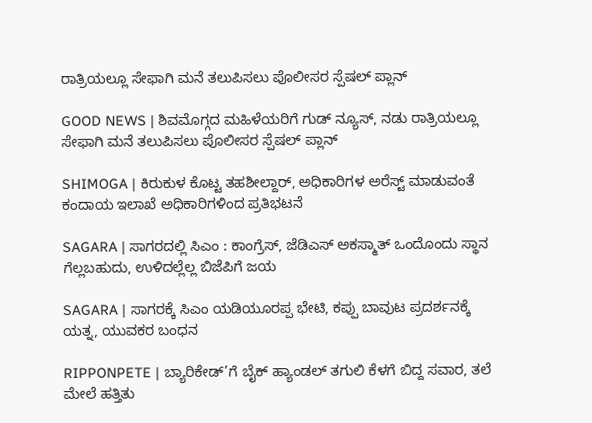ರಾತ್ರಿಯಲ್ಲೂ ಸೇಫಾಗಿ ಮನೆ ತಲುಪಿಸಲು ಪೊಲೀಸರ ಸ್ಪೆಷಲ್ ಪ್ಲಾನ್

GOOD NEWS | ಶಿವಮೊಗ್ಗದ ಮಹಿಳೆಯರಿಗೆ ಗುಡ್ ನ್ಯೂಸ್, ನಡು ರಾತ್ರಿಯಲ್ಲೂ ಸೇಫಾಗಿ ಮನೆ ತಲುಪಿಸಲು ಪೊಲೀಸರ ಸ್ಪೆಷಲ್ ಪ್ಲಾನ್

SHIMOGA | ಕಿರುಕುಳ ಕೊಟ್ಟ ತಹಶೀಲ್ದಾರ್, ಅಧಿಕಾರಿಗಳ ಅರೆಸ್ಟ್ ಮಾಡುವಂತೆ ಕಂದಾಯ ಇಲಾಖೆ ಅಧಿಕಾರಿಗಳಿಂದ ಪ್ರತಿಭಟನೆ

SAGARA | ಸಾಗರದಲ್ಲಿ ಸಿಎಂ : ಕಾಂಗ್ರೆಸ್, ಜೆಡಿಎಸ್ ಅಕಸ್ಮಾತ್ ಒಂದೊಂದು ಸ್ಥಾನ ಗೆಲ್ಲಬಹುದು, ಉಳಿದಲ್ಲೆಲ್ಲ ಬಿಜೆಪಿಗೆ ಜಯ

SAGARA | ಸಾಗರಕ್ಕೆ ಸಿಎಂ ಯಡಿಯೂರಪ್ಪ ಭೇಟಿ, ಕಪ್ಪು ಬಾವುಟ ಪ್ರದರ್ಶನಕ್ಕೆ ಯತ್ನ, ಯುವಕರ ಬಂಧನ

RIPPONPETE | ಬ್ಯಾರಿಕೇಡ್’ಗೆ ಬೈಕ್ ಹ್ಯಾಂಡಲ್ ತಗುಲಿ ಕೆಳಗೆ ಬಿದ್ದ ಸವಾರ, ತಲೆ ಮೇಲೆ ಹತ್ತಿತು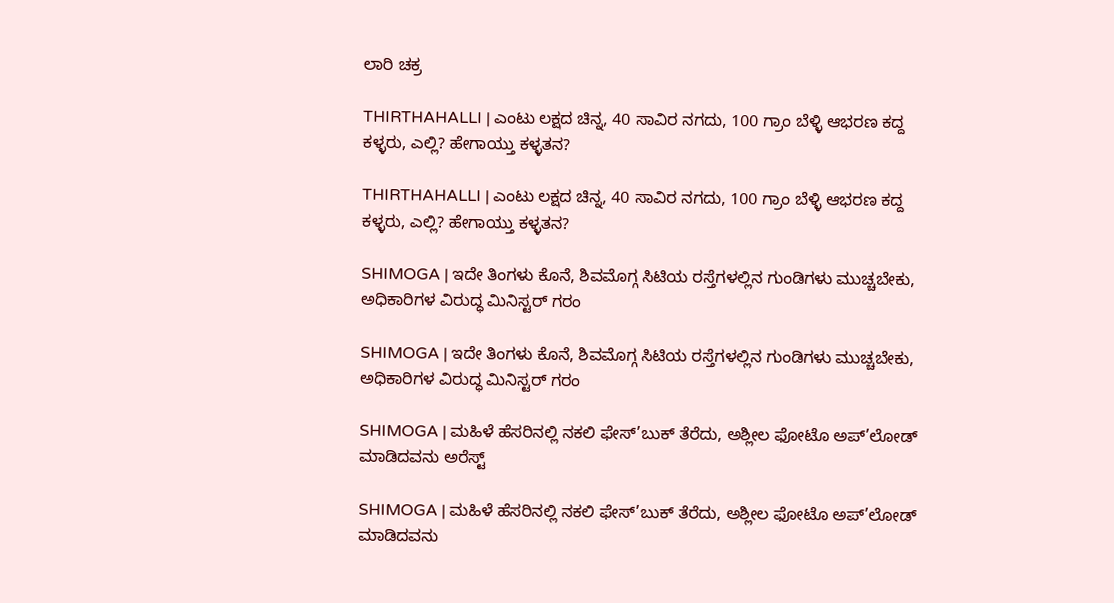ಲಾರಿ ಚಕ್ರ

THIRTHAHALLI | ಎಂಟು ಲಕ್ಷದ ಚಿನ್ನ, 40 ಸಾವಿರ ನಗದು, 100 ಗ್ರಾಂ ಬೆಳ್ಳಿ ಆಭರಣ ಕದ್ದ ಕಳ್ಳರು, ಎಲ್ಲಿ? ಹೇಗಾಯ್ತು ಕಳ್ಳತನ?

THIRTHAHALLI | ಎಂಟು ಲಕ್ಷದ ಚಿನ್ನ, 40 ಸಾವಿರ ನಗದು, 100 ಗ್ರಾಂ ಬೆಳ್ಳಿ ಆಭರಣ ಕದ್ದ ಕಳ್ಳರು, ಎಲ್ಲಿ? ಹೇಗಾಯ್ತು ಕಳ್ಳತನ?

SHIMOGA | ಇದೇ ತಿಂಗಳು ಕೊನೆ, ಶಿವಮೊಗ್ಗ ಸಿಟಿಯ ರಸ್ತೆಗಳಲ್ಲಿನ ಗುಂಡಿಗಳು ಮುಚ್ಚಬೇಕು, ಅಧಿಕಾರಿಗಳ ವಿರುದ್ಧ ಮಿನಿಸ್ಟರ್ ಗರಂ

SHIMOGA | ಇದೇ ತಿಂಗಳು ಕೊನೆ, ಶಿವಮೊಗ್ಗ ಸಿಟಿಯ ರಸ್ತೆಗಳಲ್ಲಿನ ಗುಂಡಿಗಳು ಮುಚ್ಚಬೇಕು, ಅಧಿಕಾರಿಗಳ ವಿರುದ್ಧ ಮಿನಿಸ್ಟರ್ ಗರಂ

SHIMOGA | ಮಹಿಳೆ ಹೆಸರಿನಲ್ಲಿ ನಕಲಿ ಫೇಸ್’ಬುಕ್ ತೆರೆದು, ಅಶ್ಲೀಲ ಫೋಟೊ ಅಪ್’ಲೋಡ್ ಮಾಡಿದವನು ಅರೆಸ್ಟ್

SHIMOGA | ಮಹಿಳೆ ಹೆಸರಿನಲ್ಲಿ ನಕಲಿ ಫೇಸ್’ಬುಕ್ ತೆರೆದು, ಅಶ್ಲೀಲ ಫೋಟೊ ಅಪ್’ಲೋಡ್ ಮಾಡಿದವನು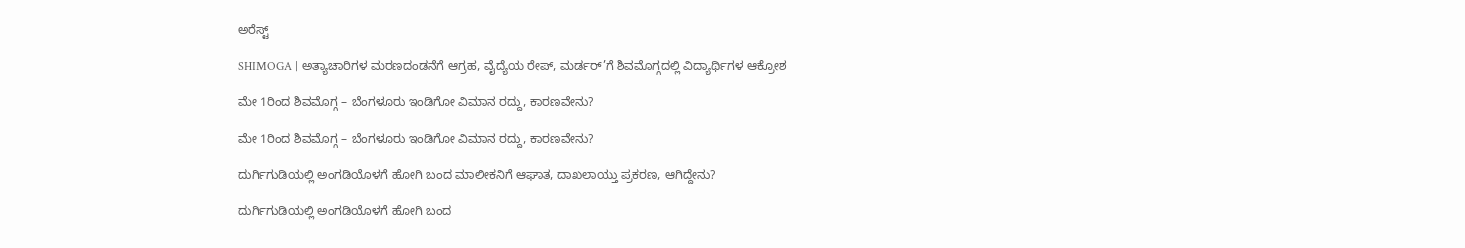ಅರೆಸ್ಟ್

SHIMOGA | ಅತ್ಯಾಚಾರಿಗಳ ಮರಣದಂಡನೆಗೆ ಆಗ್ರಹ, ವೈದ್ಯೆಯ ರೇಪ್, ಮರ್ಡರ್’ಗೆ ಶಿವಮೊಗ್ಗದಲ್ಲಿ ವಿದ್ಯಾರ್ಥಿಗಳ ಆಕ್ರೋಶ

ಮೇ 1ರಿಂದ ಶಿವಮೊಗ್ಗ – ಬೆಂಗಳೂರು ಇಂಡಿಗೋ ವಿಮಾನ ರದ್ದು, ಕಾರಣವೇನು?

ಮೇ 1ರಿಂದ ಶಿವಮೊಗ್ಗ – ಬೆಂಗಳೂರು ಇಂಡಿಗೋ ವಿಮಾನ ರದ್ದು, ಕಾರಣವೇನು?

ದುರ್ಗಿಗುಡಿಯಲ್ಲಿ ಅಂಗಡಿಯೊಳಗೆ ಹೋಗಿ ಬಂದ ಮಾಲೀಕನಿಗೆ ಆಘಾತ, ದಾಖಲಾಯ್ತು ಪ್ರಕರಣ, ಆಗಿದ್ದೇನು?

ದುರ್ಗಿಗುಡಿಯಲ್ಲಿ ಅಂಗಡಿಯೊಳಗೆ ಹೋಗಿ ಬಂದ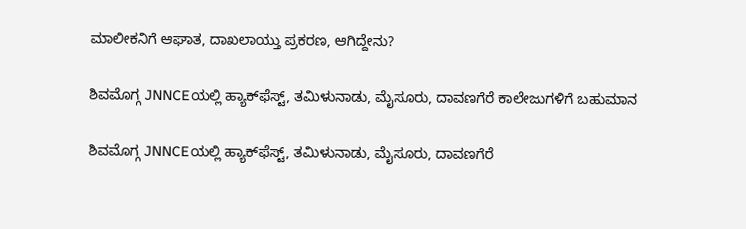ಮಾಲೀಕನಿಗೆ ಆಘಾತ, ದಾಖಲಾಯ್ತು ಪ್ರಕರಣ, ಆಗಿದ್ದೇನು?

ಶಿವಮೊಗ್ಗ JNNCEಯಲ್ಲಿ ಹ್ಯಾಕ್‌ಫೆಸ್ಟ್‌, ತಮಿಳುನಾಡು, ಮೈಸೂರು, ದಾವಣಗೆರೆ ಕಾಲೇಜುಗಳಿಗೆ ಬಹುಮಾನ

ಶಿವಮೊಗ್ಗ JNNCEಯಲ್ಲಿ ಹ್ಯಾಕ್‌ಫೆಸ್ಟ್‌, ತಮಿಳುನಾಡು, ಮೈಸೂರು, ದಾವಣಗೆರೆ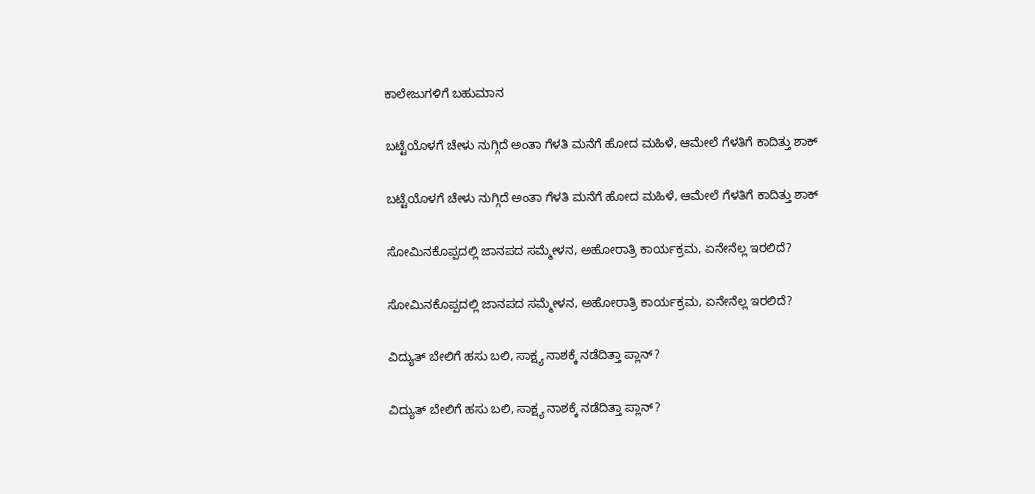ಕಾಲೇಜುಗಳಿಗೆ ಬಹುಮಾನ

ಬಟ್ಟೆಯೊಳಗೆ ಚೇಳು ನುಗ್ಗಿದೆ ಅಂತಾ ಗೆಳತಿ ಮನೆಗೆ ಹೋದ ಮಹಿಳೆ, ಆಮೇಲೆ ಗೆಳತಿಗೆ ಕಾದಿತ್ತು ಶಾಕ್

ಬಟ್ಟೆಯೊಳಗೆ ಚೇಳು ನುಗ್ಗಿದೆ ಅಂತಾ ಗೆಳತಿ ಮನೆಗೆ ಹೋದ ಮಹಿಳೆ, ಆಮೇಲೆ ಗೆಳತಿಗೆ ಕಾದಿತ್ತು ಶಾಕ್

ಸೋಮಿನಕೊಪ್ಪದಲ್ಲಿ ಜಾನಪದ ಸಮ್ಮೇಳನ, ಅಹೋರಾತ್ರಿ ಕಾರ್ಯಕ್ರಮ, ಏನೇನೆಲ್ಲ ಇರಲಿದೆ?

ಸೋಮಿನಕೊಪ್ಪದಲ್ಲಿ ಜಾನಪದ ಸಮ್ಮೇಳನ, ಅಹೋರಾತ್ರಿ ಕಾರ್ಯಕ್ರಮ, ಏನೇನೆಲ್ಲ ಇರಲಿದೆ?

ವಿದ್ಯುತ್‌ ಬೇಲಿಗೆ ಹಸು ಬಲಿ, ಸಾಕ್ಷ್ಯ ನಾಶಕ್ಕೆ ನಡೆದಿತ್ತಾ ಪ್ಲಾನ್?

ವಿದ್ಯುತ್‌ ಬೇಲಿಗೆ ಹಸು ಬಲಿ, ಸಾಕ್ಷ್ಯ ನಾಶಕ್ಕೆ ನಡೆದಿತ್ತಾ ಪ್ಲಾನ್?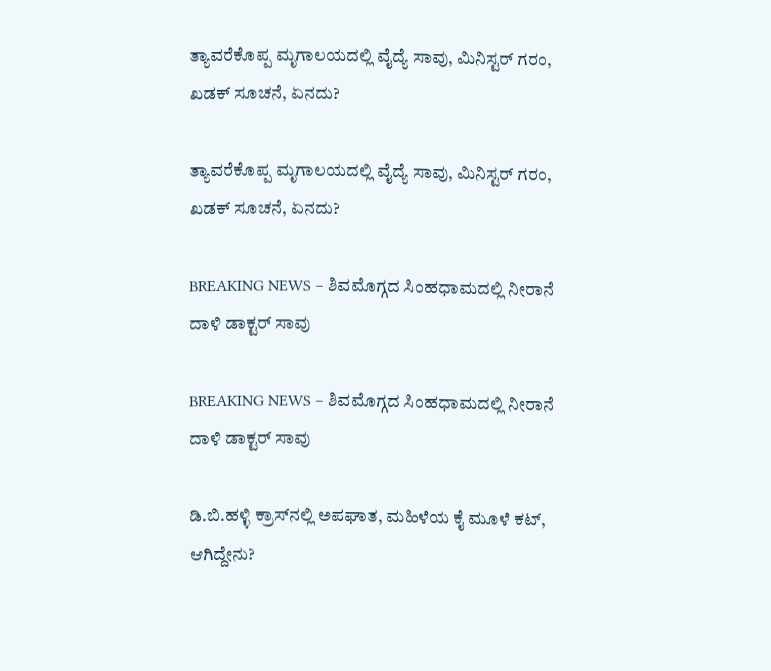ತ್ಯಾವರೆಕೊಪ್ಪ ಮೃಗಾಲಯದಲ್ಲಿ ವೈದ್ಯೆ ಸಾವು, ಮಿನಿಸ್ಟರ್‌ ಗರಂ, ಖಡಕ್‌ ಸೂಚನೆ, ಏನದು?

ತ್ಯಾವರೆಕೊಪ್ಪ ಮೃಗಾಲಯದಲ್ಲಿ ವೈದ್ಯೆ ಸಾವು, ಮಿನಿಸ್ಟರ್‌ ಗರಂ, ಖಡಕ್‌ ಸೂಚನೆ, ಏನದು?

BREAKING NEWS – ಶಿವಮೊಗ್ಗದ ಸಿಂಹಧಾಮದಲ್ಲಿ ನೀರಾನೆ ದಾಳಿ ಡಾಕ್ಟರ್‌ ಸಾವು

BREAKING NEWS – ಶಿವಮೊಗ್ಗದ ಸಿಂಹಧಾಮದಲ್ಲಿ ನೀರಾನೆ ದಾಳಿ ಡಾಕ್ಟರ್‌ ಸಾವು

ಡಿ.ಬಿ.ಹಳ್ಳಿ ಕ್ರಾಸ್‌ನಲ್ಲಿ ಅಪಘಾತ, ಮಹಿಳೆಯ ಕೈ ಮೂಳೆ ಕಟ್‌, ಆಗಿದ್ದೇನು?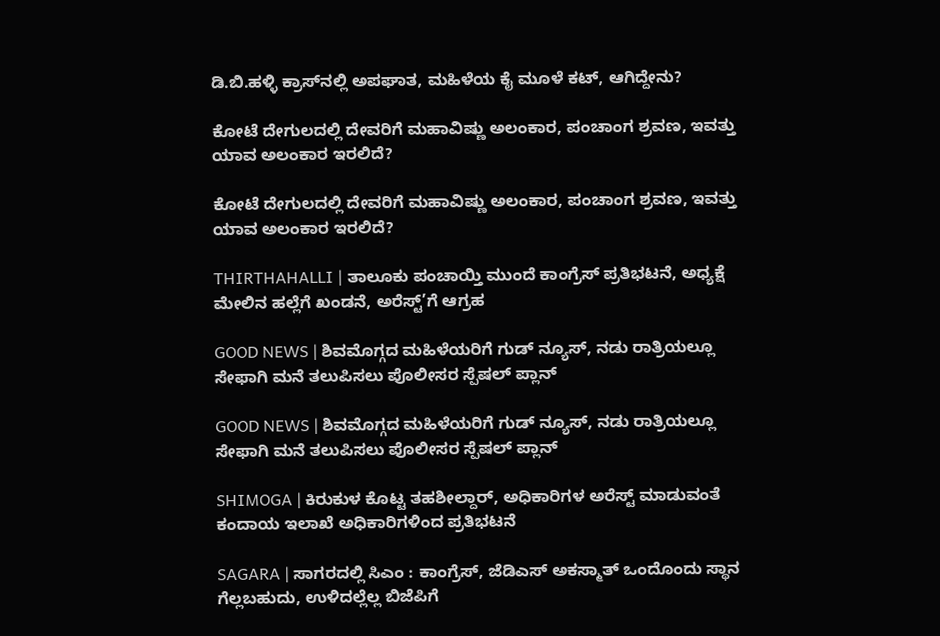ಡಿ.ಬಿ.ಹಳ್ಳಿ ಕ್ರಾಸ್‌ನಲ್ಲಿ ಅಪಘಾತ, ಮಹಿಳೆಯ ಕೈ ಮೂಳೆ ಕಟ್‌, ಆಗಿದ್ದೇನು?

ಕೋಟೆ ದೇಗುಲದಲ್ಲಿ ದೇವರಿಗೆ ಮಹಾವಿಷ್ಣು ಅಲಂಕಾರ, ಪಂಚಾಂಗ ಶ್ರವಣ, ಇವತ್ತು ಯಾವ ಅಲಂಕಾರ ಇರಲಿದೆ?

ಕೋಟೆ ದೇಗುಲದಲ್ಲಿ ದೇವರಿಗೆ ಮಹಾವಿಷ್ಣು ಅಲಂಕಾರ, ಪಂಚಾಂಗ ಶ್ರವಣ, ಇವತ್ತು ಯಾವ ಅಲಂಕಾರ ಇರಲಿದೆ?

THIRTHAHALLI | ತಾಲೂಕು ಪಂಚಾಯ್ತಿ ಮುಂದೆ ಕಾಂಗ್ರೆಸ್ ಪ್ರತಿಭಟನೆ, ಅಧ್ಯಕ್ಷೆ ಮೇಲಿನ ಹಲ್ಲೆಗೆ ಖಂಡನೆ, ಅರೆಸ್ಟ್’ಗೆ ಆಗ್ರಹ

GOOD NEWS | ಶಿವಮೊಗ್ಗದ ಮಹಿಳೆಯರಿಗೆ ಗುಡ್ ನ್ಯೂಸ್, ನಡು ರಾತ್ರಿಯಲ್ಲೂ ಸೇಫಾಗಿ ಮನೆ ತಲುಪಿಸಲು ಪೊಲೀಸರ ಸ್ಪೆಷಲ್ ಪ್ಲಾನ್

GOOD NEWS | ಶಿವಮೊಗ್ಗದ ಮಹಿಳೆಯರಿಗೆ ಗುಡ್ ನ್ಯೂಸ್, ನಡು ರಾತ್ರಿಯಲ್ಲೂ ಸೇಫಾಗಿ ಮನೆ ತಲುಪಿಸಲು ಪೊಲೀಸರ ಸ್ಪೆಷಲ್ ಪ್ಲಾನ್

SHIMOGA | ಕಿರುಕುಳ ಕೊಟ್ಟ ತಹಶೀಲ್ದಾರ್, ಅಧಿಕಾರಿಗಳ ಅರೆಸ್ಟ್ ಮಾಡುವಂತೆ ಕಂದಾಯ ಇಲಾಖೆ ಅಧಿಕಾರಿಗಳಿಂದ ಪ್ರತಿಭಟನೆ

SAGARA | ಸಾಗರದಲ್ಲಿ ಸಿಎಂ : ಕಾಂಗ್ರೆಸ್, ಜೆಡಿಎಸ್ ಅಕಸ್ಮಾತ್ ಒಂದೊಂದು ಸ್ಥಾನ ಗೆಲ್ಲಬಹುದು, ಉಳಿದಲ್ಲೆಲ್ಲ ಬಿಜೆಪಿಗೆ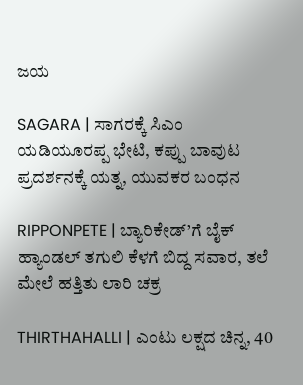ಜಯ

SAGARA | ಸಾಗರಕ್ಕೆ ಸಿಎಂ ಯಡಿಯೂರಪ್ಪ ಭೇಟಿ, ಕಪ್ಪು ಬಾವುಟ ಪ್ರದರ್ಶನಕ್ಕೆ ಯತ್ನ, ಯುವಕರ ಬಂಧನ

RIPPONPETE | ಬ್ಯಾರಿಕೇಡ್’ಗೆ ಬೈಕ್ ಹ್ಯಾಂಡಲ್ ತಗುಲಿ ಕೆಳಗೆ ಬಿದ್ದ ಸವಾರ, ತಲೆ ಮೇಲೆ ಹತ್ತಿತು ಲಾರಿ ಚಕ್ರ

THIRTHAHALLI | ಎಂಟು ಲಕ್ಷದ ಚಿನ್ನ, 40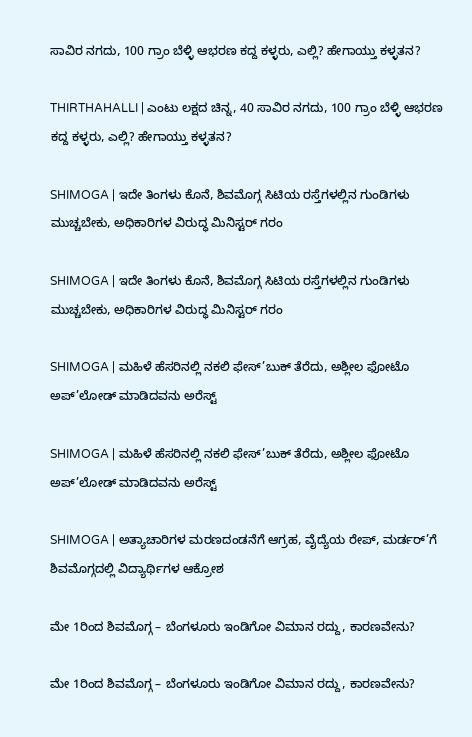ಸಾವಿರ ನಗದು, 100 ಗ್ರಾಂ ಬೆಳ್ಳಿ ಆಭರಣ ಕದ್ದ ಕಳ್ಳರು, ಎಲ್ಲಿ? ಹೇಗಾಯ್ತು ಕಳ್ಳತನ?

THIRTHAHALLI | ಎಂಟು ಲಕ್ಷದ ಚಿನ್ನ, 40 ಸಾವಿರ ನಗದು, 100 ಗ್ರಾಂ ಬೆಳ್ಳಿ ಆಭರಣ ಕದ್ದ ಕಳ್ಳರು, ಎಲ್ಲಿ? ಹೇಗಾಯ್ತು ಕಳ್ಳತನ?

SHIMOGA | ಇದೇ ತಿಂಗಳು ಕೊನೆ, ಶಿವಮೊಗ್ಗ ಸಿಟಿಯ ರಸ್ತೆಗಳಲ್ಲಿನ ಗುಂಡಿಗಳು ಮುಚ್ಚಬೇಕು, ಅಧಿಕಾರಿಗಳ ವಿರುದ್ಧ ಮಿನಿಸ್ಟರ್ ಗರಂ

SHIMOGA | ಇದೇ ತಿಂಗಳು ಕೊನೆ, ಶಿವಮೊಗ್ಗ ಸಿಟಿಯ ರಸ್ತೆಗಳಲ್ಲಿನ ಗುಂಡಿಗಳು ಮುಚ್ಚಬೇಕು, ಅಧಿಕಾರಿಗಳ ವಿರುದ್ಧ ಮಿನಿಸ್ಟರ್ ಗರಂ

SHIMOGA | ಮಹಿಳೆ ಹೆಸರಿನಲ್ಲಿ ನಕಲಿ ಫೇಸ್’ಬುಕ್ ತೆರೆದು, ಅಶ್ಲೀಲ ಫೋಟೊ ಅಪ್’ಲೋಡ್ ಮಾಡಿದವನು ಅರೆಸ್ಟ್

SHIMOGA | ಮಹಿಳೆ ಹೆಸರಿನಲ್ಲಿ ನಕಲಿ ಫೇಸ್’ಬುಕ್ ತೆರೆದು, ಅಶ್ಲೀಲ ಫೋಟೊ ಅಪ್’ಲೋಡ್ ಮಾಡಿದವನು ಅರೆಸ್ಟ್

SHIMOGA | ಅತ್ಯಾಚಾರಿಗಳ ಮರಣದಂಡನೆಗೆ ಆಗ್ರಹ, ವೈದ್ಯೆಯ ರೇಪ್, ಮರ್ಡರ್’ಗೆ ಶಿವಮೊಗ್ಗದಲ್ಲಿ ವಿದ್ಯಾರ್ಥಿಗಳ ಆಕ್ರೋಶ

ಮೇ 1ರಿಂದ ಶಿವಮೊಗ್ಗ – ಬೆಂಗಳೂರು ಇಂಡಿಗೋ ವಿಮಾನ ರದ್ದು, ಕಾರಣವೇನು?

ಮೇ 1ರಿಂದ ಶಿವಮೊಗ್ಗ – ಬೆಂಗಳೂರು ಇಂಡಿಗೋ ವಿಮಾನ ರದ್ದು, ಕಾರಣವೇನು?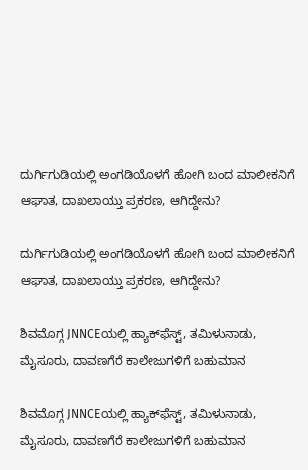ದುರ್ಗಿಗುಡಿಯಲ್ಲಿ ಅಂಗಡಿಯೊಳಗೆ ಹೋಗಿ ಬಂದ ಮಾಲೀಕನಿಗೆ ಆಘಾತ, ದಾಖಲಾಯ್ತು ಪ್ರಕರಣ, ಆಗಿದ್ದೇನು?

ದುರ್ಗಿಗುಡಿಯಲ್ಲಿ ಅಂಗಡಿಯೊಳಗೆ ಹೋಗಿ ಬಂದ ಮಾಲೀಕನಿಗೆ ಆಘಾತ, ದಾಖಲಾಯ್ತು ಪ್ರಕರಣ, ಆಗಿದ್ದೇನು?

ಶಿವಮೊಗ್ಗ JNNCEಯಲ್ಲಿ ಹ್ಯಾಕ್‌ಫೆಸ್ಟ್‌, ತಮಿಳುನಾಡು, ಮೈಸೂರು, ದಾವಣಗೆರೆ ಕಾಲೇಜುಗಳಿಗೆ ಬಹುಮಾನ

ಶಿವಮೊಗ್ಗ JNNCEಯಲ್ಲಿ ಹ್ಯಾಕ್‌ಫೆಸ್ಟ್‌, ತಮಿಳುನಾಡು, ಮೈಸೂರು, ದಾವಣಗೆರೆ ಕಾಲೇಜುಗಳಿಗೆ ಬಹುಮಾನ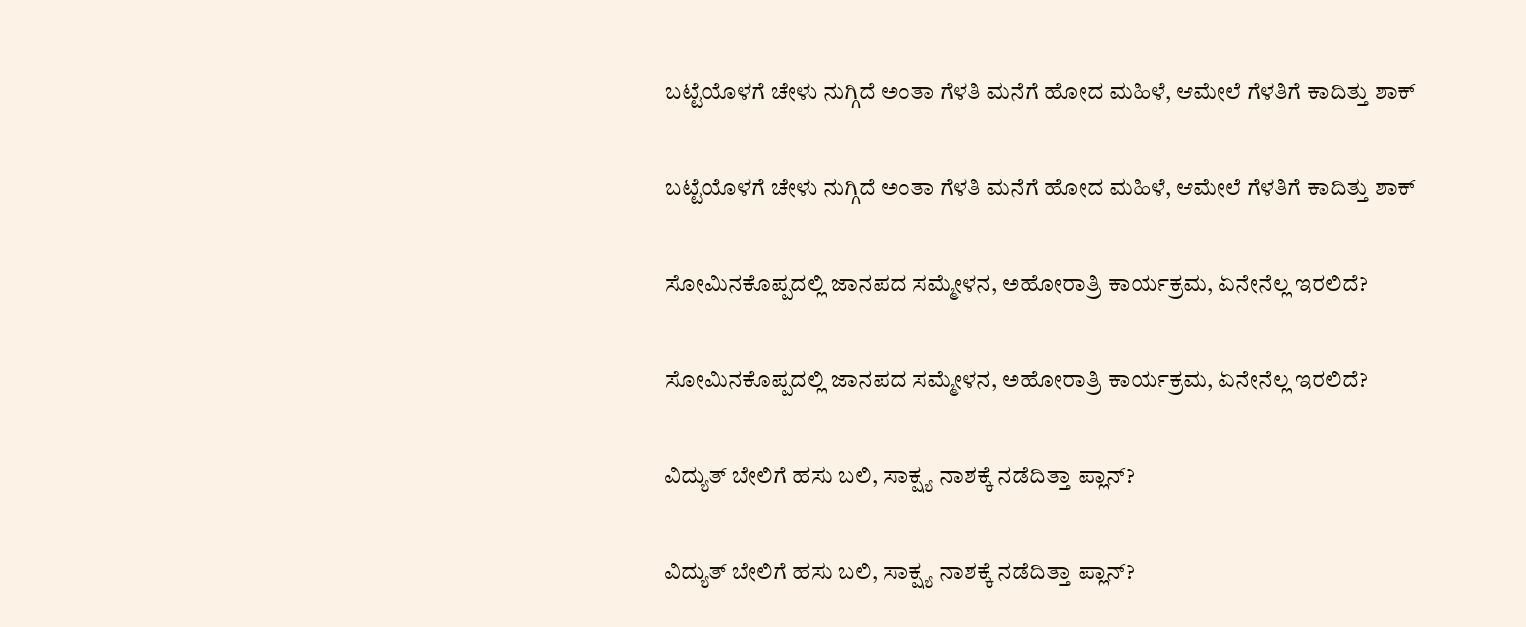ಬಟ್ಟೆಯೊಳಗೆ ಚೇಳು ನುಗ್ಗಿದೆ ಅಂತಾ ಗೆಳತಿ ಮನೆಗೆ ಹೋದ ಮಹಿಳೆ, ಆಮೇಲೆ ಗೆಳತಿಗೆ ಕಾದಿತ್ತು ಶಾಕ್

ಬಟ್ಟೆಯೊಳಗೆ ಚೇಳು ನುಗ್ಗಿದೆ ಅಂತಾ ಗೆಳತಿ ಮನೆಗೆ ಹೋದ ಮಹಿಳೆ, ಆಮೇಲೆ ಗೆಳತಿಗೆ ಕಾದಿತ್ತು ಶಾಕ್

ಸೋಮಿನಕೊಪ್ಪದಲ್ಲಿ ಜಾನಪದ ಸಮ್ಮೇಳನ, ಅಹೋರಾತ್ರಿ ಕಾರ್ಯಕ್ರಮ, ಏನೇನೆಲ್ಲ ಇರಲಿದೆ?

ಸೋಮಿನಕೊಪ್ಪದಲ್ಲಿ ಜಾನಪದ ಸಮ್ಮೇಳನ, ಅಹೋರಾತ್ರಿ ಕಾರ್ಯಕ್ರಮ, ಏನೇನೆಲ್ಲ ಇರಲಿದೆ?

ವಿದ್ಯುತ್‌ ಬೇಲಿಗೆ ಹಸು ಬಲಿ, ಸಾಕ್ಷ್ಯ ನಾಶಕ್ಕೆ ನಡೆದಿತ್ತಾ ಪ್ಲಾನ್?

ವಿದ್ಯುತ್‌ ಬೇಲಿಗೆ ಹಸು ಬಲಿ, ಸಾಕ್ಷ್ಯ ನಾಶಕ್ಕೆ ನಡೆದಿತ್ತಾ ಪ್ಲಾನ್?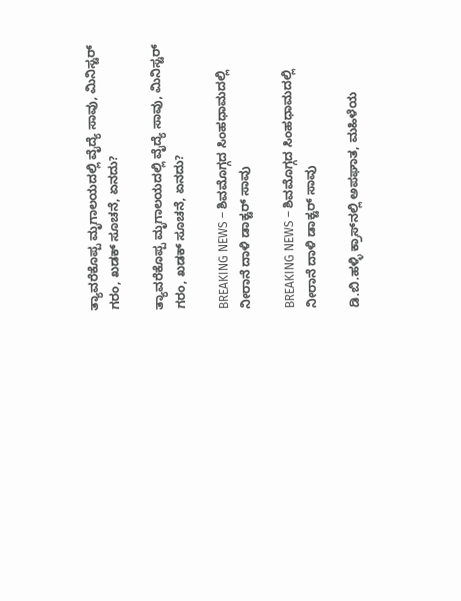ತ್ಯಾವರೆಕೊಪ್ಪ ಮೃಗಾಲಯದಲ್ಲಿ ವೈದ್ಯೆ ಸಾವು, ಮಿನಿಸ್ಟರ್‌ ಗರಂ, ಖಡಕ್‌ ಸೂಚನೆ, ಏನದು?

ತ್ಯಾವರೆಕೊಪ್ಪ ಮೃಗಾಲಯದಲ್ಲಿ ವೈದ್ಯೆ ಸಾವು, ಮಿನಿಸ್ಟರ್‌ ಗರಂ, ಖಡಕ್‌ ಸೂಚನೆ, ಏನದು?

BREAKING NEWS – ಶಿವಮೊಗ್ಗದ ಸಿಂಹಧಾಮದಲ್ಲಿ ನೀರಾನೆ ದಾಳಿ ಡಾಕ್ಟರ್‌ ಸಾವು

BREAKING NEWS – ಶಿವಮೊಗ್ಗದ ಸಿಂಹಧಾಮದಲ್ಲಿ ನೀರಾನೆ ದಾಳಿ ಡಾಕ್ಟರ್‌ ಸಾವು

ಡಿ.ಬಿ.ಹಳ್ಳಿ ಕ್ರಾಸ್‌ನಲ್ಲಿ ಅಪಘಾತ, ಮಹಿಳೆಯ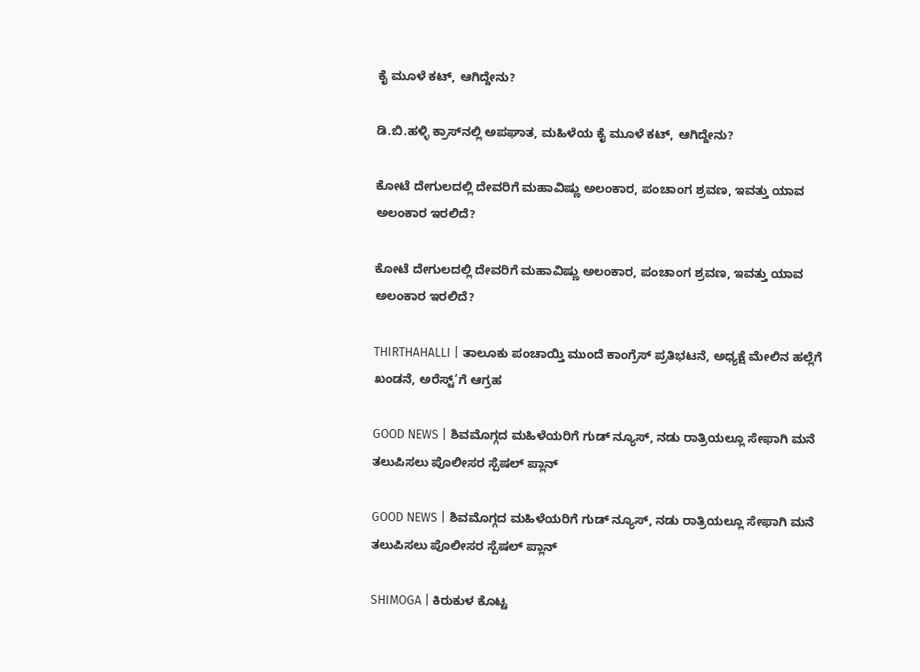ಕೈ ಮೂಳೆ ಕಟ್‌, ಆಗಿದ್ದೇನು?

ಡಿ.ಬಿ.ಹಳ್ಳಿ ಕ್ರಾಸ್‌ನಲ್ಲಿ ಅಪಘಾತ, ಮಹಿಳೆಯ ಕೈ ಮೂಳೆ ಕಟ್‌, ಆಗಿದ್ದೇನು?

ಕೋಟೆ ದೇಗುಲದಲ್ಲಿ ದೇವರಿಗೆ ಮಹಾವಿಷ್ಣು ಅಲಂಕಾರ, ಪಂಚಾಂಗ ಶ್ರವಣ, ಇವತ್ತು ಯಾವ ಅಲಂಕಾರ ಇರಲಿದೆ?

ಕೋಟೆ ದೇಗುಲದಲ್ಲಿ ದೇವರಿಗೆ ಮಹಾವಿಷ್ಣು ಅಲಂಕಾರ, ಪಂಚಾಂಗ ಶ್ರವಣ, ಇವತ್ತು ಯಾವ ಅಲಂಕಾರ ಇರಲಿದೆ?

THIRTHAHALLI | ತಾಲೂಕು ಪಂಚಾಯ್ತಿ ಮುಂದೆ ಕಾಂಗ್ರೆಸ್ ಪ್ರತಿಭಟನೆ, ಅಧ್ಯಕ್ಷೆ ಮೇಲಿನ ಹಲ್ಲೆಗೆ ಖಂಡನೆ, ಅರೆಸ್ಟ್’ಗೆ ಆಗ್ರಹ

GOOD NEWS | ಶಿವಮೊಗ್ಗದ ಮಹಿಳೆಯರಿಗೆ ಗುಡ್ ನ್ಯೂಸ್, ನಡು ರಾತ್ರಿಯಲ್ಲೂ ಸೇಫಾಗಿ ಮನೆ ತಲುಪಿಸಲು ಪೊಲೀಸರ ಸ್ಪೆಷಲ್ ಪ್ಲಾನ್

GOOD NEWS | ಶಿವಮೊಗ್ಗದ ಮಹಿಳೆಯರಿಗೆ ಗುಡ್ ನ್ಯೂಸ್, ನಡು ರಾತ್ರಿಯಲ್ಲೂ ಸೇಫಾಗಿ ಮನೆ ತಲುಪಿಸಲು ಪೊಲೀಸರ ಸ್ಪೆಷಲ್ ಪ್ಲಾನ್

SHIMOGA | ಕಿರುಕುಳ ಕೊಟ್ಟ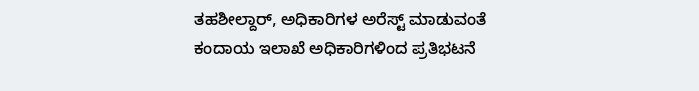ತಹಶೀಲ್ದಾರ್, ಅಧಿಕಾರಿಗಳ ಅರೆಸ್ಟ್ ಮಾಡುವಂತೆ ಕಂದಾಯ ಇಲಾಖೆ ಅಧಿಕಾರಿಗಳಿಂದ ಪ್ರತಿಭಟನೆ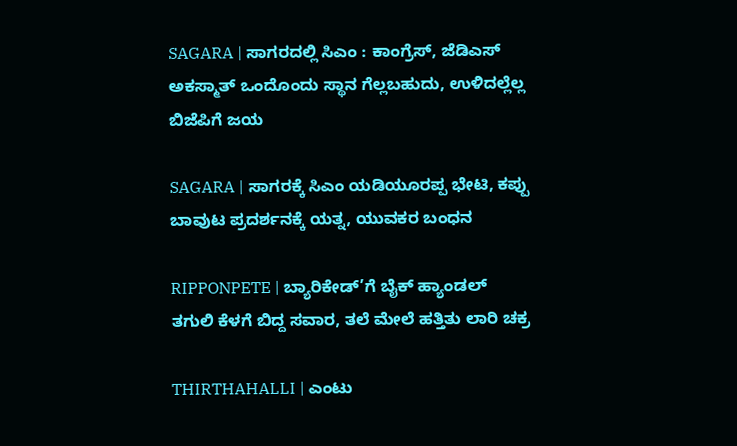SAGARA | ಸಾಗರದಲ್ಲಿ ಸಿಎಂ : ಕಾಂಗ್ರೆಸ್, ಜೆಡಿಎಸ್ ಅಕಸ್ಮಾತ್ ಒಂದೊಂದು ಸ್ಥಾನ ಗೆಲ್ಲಬಹುದು, ಉಳಿದಲ್ಲೆಲ್ಲ ಬಿಜೆಪಿಗೆ ಜಯ

SAGARA | ಸಾಗರಕ್ಕೆ ಸಿಎಂ ಯಡಿಯೂರಪ್ಪ ಭೇಟಿ, ಕಪ್ಪು ಬಾವುಟ ಪ್ರದರ್ಶನಕ್ಕೆ ಯತ್ನ, ಯುವಕರ ಬಂಧನ

RIPPONPETE | ಬ್ಯಾರಿಕೇಡ್’ಗೆ ಬೈಕ್ ಹ್ಯಾಂಡಲ್ ತಗುಲಿ ಕೆಳಗೆ ಬಿದ್ದ ಸವಾರ, ತಲೆ ಮೇಲೆ ಹತ್ತಿತು ಲಾರಿ ಚಕ್ರ

THIRTHAHALLI | ಎಂಟು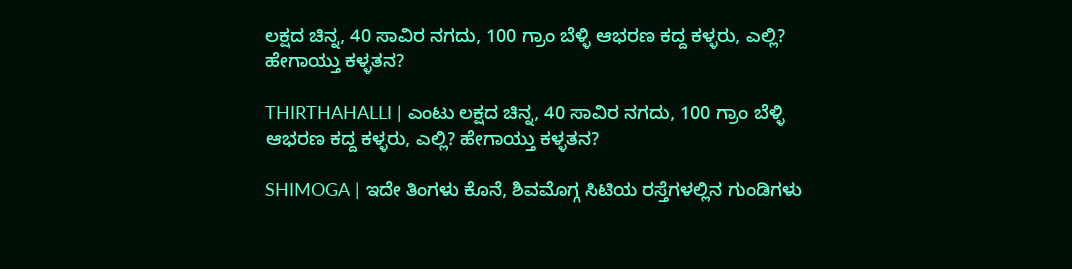ಲಕ್ಷದ ಚಿನ್ನ, 40 ಸಾವಿರ ನಗದು, 100 ಗ್ರಾಂ ಬೆಳ್ಳಿ ಆಭರಣ ಕದ್ದ ಕಳ್ಳರು, ಎಲ್ಲಿ? ಹೇಗಾಯ್ತು ಕಳ್ಳತನ?

THIRTHAHALLI | ಎಂಟು ಲಕ್ಷದ ಚಿನ್ನ, 40 ಸಾವಿರ ನಗದು, 100 ಗ್ರಾಂ ಬೆಳ್ಳಿ ಆಭರಣ ಕದ್ದ ಕಳ್ಳರು, ಎಲ್ಲಿ? ಹೇಗಾಯ್ತು ಕಳ್ಳತನ?

SHIMOGA | ಇದೇ ತಿಂಗಳು ಕೊನೆ, ಶಿವಮೊಗ್ಗ ಸಿಟಿಯ ರಸ್ತೆಗಳಲ್ಲಿನ ಗುಂಡಿಗಳು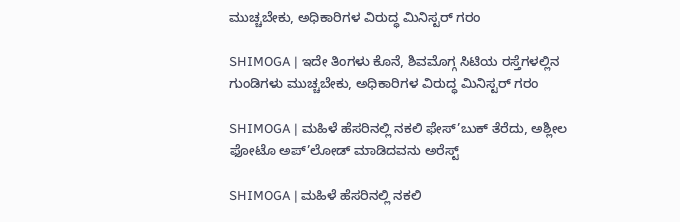ಮುಚ್ಚಬೇಕು, ಅಧಿಕಾರಿಗಳ ವಿರುದ್ಧ ಮಿನಿಸ್ಟರ್ ಗರಂ

SHIMOGA | ಇದೇ ತಿಂಗಳು ಕೊನೆ, ಶಿವಮೊಗ್ಗ ಸಿಟಿಯ ರಸ್ತೆಗಳಲ್ಲಿನ ಗುಂಡಿಗಳು ಮುಚ್ಚಬೇಕು, ಅಧಿಕಾರಿಗಳ ವಿರುದ್ಧ ಮಿನಿಸ್ಟರ್ ಗರಂ

SHIMOGA | ಮಹಿಳೆ ಹೆಸರಿನಲ್ಲಿ ನಕಲಿ ಫೇಸ್’ಬುಕ್ ತೆರೆದು, ಅಶ್ಲೀಲ ಫೋಟೊ ಅಪ್’ಲೋಡ್ ಮಾಡಿದವನು ಅರೆಸ್ಟ್

SHIMOGA | ಮಹಿಳೆ ಹೆಸರಿನಲ್ಲಿ ನಕಲಿ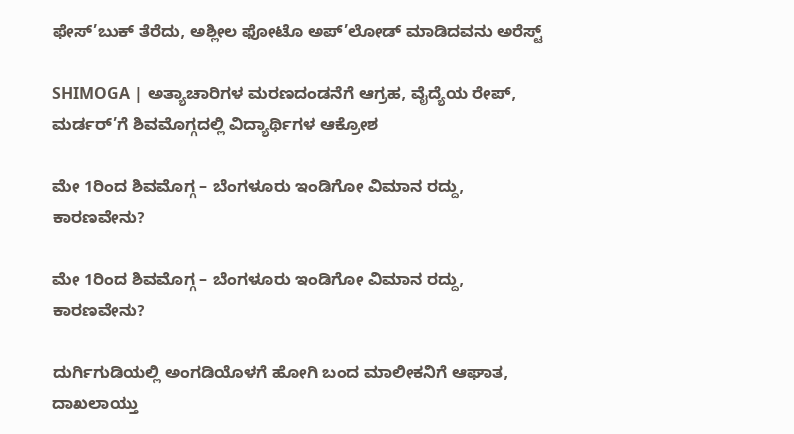ಫೇಸ್’ಬುಕ್ ತೆರೆದು, ಅಶ್ಲೀಲ ಫೋಟೊ ಅಪ್’ಲೋಡ್ ಮಾಡಿದವನು ಅರೆಸ್ಟ್

SHIMOGA | ಅತ್ಯಾಚಾರಿಗಳ ಮರಣದಂಡನೆಗೆ ಆಗ್ರಹ, ವೈದ್ಯೆಯ ರೇಪ್, ಮರ್ಡರ್’ಗೆ ಶಿವಮೊಗ್ಗದಲ್ಲಿ ವಿದ್ಯಾರ್ಥಿಗಳ ಆಕ್ರೋಶ

ಮೇ 1ರಿಂದ ಶಿವಮೊಗ್ಗ – ಬೆಂಗಳೂರು ಇಂಡಿಗೋ ವಿಮಾನ ರದ್ದು, ಕಾರಣವೇನು?

ಮೇ 1ರಿಂದ ಶಿವಮೊಗ್ಗ – ಬೆಂಗಳೂರು ಇಂಡಿಗೋ ವಿಮಾನ ರದ್ದು, ಕಾರಣವೇನು?

ದುರ್ಗಿಗುಡಿಯಲ್ಲಿ ಅಂಗಡಿಯೊಳಗೆ ಹೋಗಿ ಬಂದ ಮಾಲೀಕನಿಗೆ ಆಘಾತ, ದಾಖಲಾಯ್ತು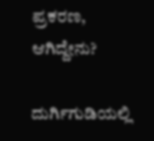ಪ್ರಕರಣ, ಆಗಿದ್ದೇನು?

ದುರ್ಗಿಗುಡಿಯಲ್ಲಿ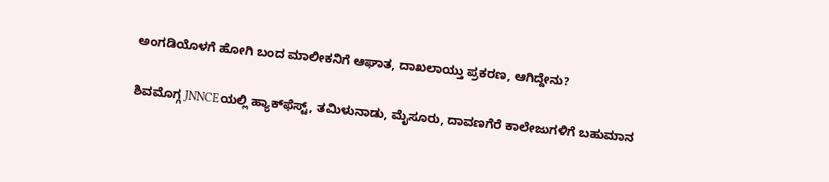ಅಂಗಡಿಯೊಳಗೆ ಹೋಗಿ ಬಂದ ಮಾಲೀಕನಿಗೆ ಆಘಾತ, ದಾಖಲಾಯ್ತು ಪ್ರಕರಣ, ಆಗಿದ್ದೇನು?

ಶಿವಮೊಗ್ಗ JNNCEಯಲ್ಲಿ ಹ್ಯಾಕ್‌ಫೆಸ್ಟ್‌, ತಮಿಳುನಾಡು, ಮೈಸೂರು, ದಾವಣಗೆರೆ ಕಾಲೇಜುಗಳಿಗೆ ಬಹುಮಾನ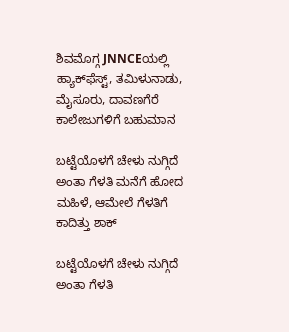ಶಿವಮೊಗ್ಗ JNNCEಯಲ್ಲಿ ಹ್ಯಾಕ್‌ಫೆಸ್ಟ್‌, ತಮಿಳುನಾಡು, ಮೈಸೂರು, ದಾವಣಗೆರೆ ಕಾಲೇಜುಗಳಿಗೆ ಬಹುಮಾನ

ಬಟ್ಟೆಯೊಳಗೆ ಚೇಳು ನುಗ್ಗಿದೆ ಅಂತಾ ಗೆಳತಿ ಮನೆಗೆ ಹೋದ ಮಹಿಳೆ, ಆಮೇಲೆ ಗೆಳತಿಗೆ ಕಾದಿತ್ತು ಶಾಕ್

ಬಟ್ಟೆಯೊಳಗೆ ಚೇಳು ನುಗ್ಗಿದೆ ಅಂತಾ ಗೆಳತಿ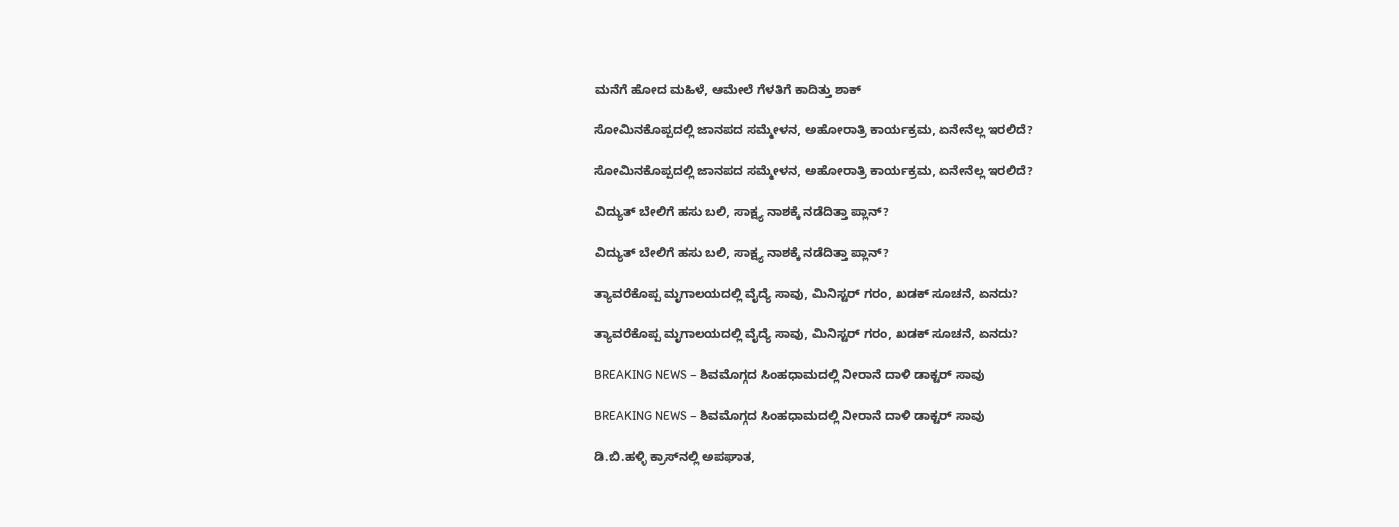ಮನೆಗೆ ಹೋದ ಮಹಿಳೆ, ಆಮೇಲೆ ಗೆಳತಿಗೆ ಕಾದಿತ್ತು ಶಾಕ್

ಸೋಮಿನಕೊಪ್ಪದಲ್ಲಿ ಜಾನಪದ ಸಮ್ಮೇಳನ, ಅಹೋರಾತ್ರಿ ಕಾರ್ಯಕ್ರಮ, ಏನೇನೆಲ್ಲ ಇರಲಿದೆ?

ಸೋಮಿನಕೊಪ್ಪದಲ್ಲಿ ಜಾನಪದ ಸಮ್ಮೇಳನ, ಅಹೋರಾತ್ರಿ ಕಾರ್ಯಕ್ರಮ, ಏನೇನೆಲ್ಲ ಇರಲಿದೆ?

ವಿದ್ಯುತ್‌ ಬೇಲಿಗೆ ಹಸು ಬಲಿ, ಸಾಕ್ಷ್ಯ ನಾಶಕ್ಕೆ ನಡೆದಿತ್ತಾ ಪ್ಲಾನ್?

ವಿದ್ಯುತ್‌ ಬೇಲಿಗೆ ಹಸು ಬಲಿ, ಸಾಕ್ಷ್ಯ ನಾಶಕ್ಕೆ ನಡೆದಿತ್ತಾ ಪ್ಲಾನ್?

ತ್ಯಾವರೆಕೊಪ್ಪ ಮೃಗಾಲಯದಲ್ಲಿ ವೈದ್ಯೆ ಸಾವು, ಮಿನಿಸ್ಟರ್‌ ಗರಂ, ಖಡಕ್‌ ಸೂಚನೆ, ಏನದು?

ತ್ಯಾವರೆಕೊಪ್ಪ ಮೃಗಾಲಯದಲ್ಲಿ ವೈದ್ಯೆ ಸಾವು, ಮಿನಿಸ್ಟರ್‌ ಗರಂ, ಖಡಕ್‌ ಸೂಚನೆ, ಏನದು?

BREAKING NEWS – ಶಿವಮೊಗ್ಗದ ಸಿಂಹಧಾಮದಲ್ಲಿ ನೀರಾನೆ ದಾಳಿ ಡಾಕ್ಟರ್‌ ಸಾವು

BREAKING NEWS – ಶಿವಮೊಗ್ಗದ ಸಿಂಹಧಾಮದಲ್ಲಿ ನೀರಾನೆ ದಾಳಿ ಡಾಕ್ಟರ್‌ ಸಾವು

ಡಿ.ಬಿ.ಹಳ್ಳಿ ಕ್ರಾಸ್‌ನಲ್ಲಿ ಅಪಘಾತ,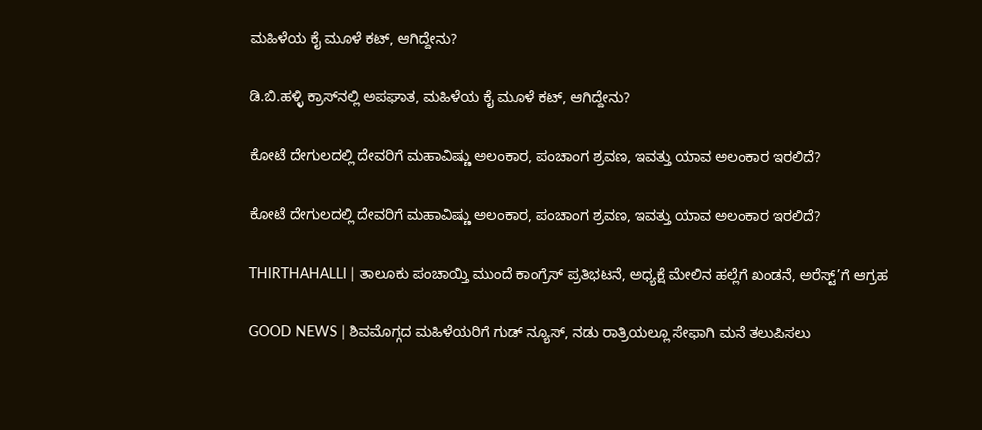ಮಹಿಳೆಯ ಕೈ ಮೂಳೆ ಕಟ್‌, ಆಗಿದ್ದೇನು?

ಡಿ.ಬಿ.ಹಳ್ಳಿ ಕ್ರಾಸ್‌ನಲ್ಲಿ ಅಪಘಾತ, ಮಹಿಳೆಯ ಕೈ ಮೂಳೆ ಕಟ್‌, ಆಗಿದ್ದೇನು?

ಕೋಟೆ ದೇಗುಲದಲ್ಲಿ ದೇವರಿಗೆ ಮಹಾವಿಷ್ಣು ಅಲಂಕಾರ, ಪಂಚಾಂಗ ಶ್ರವಣ, ಇವತ್ತು ಯಾವ ಅಲಂಕಾರ ಇರಲಿದೆ?

ಕೋಟೆ ದೇಗುಲದಲ್ಲಿ ದೇವರಿಗೆ ಮಹಾವಿಷ್ಣು ಅಲಂಕಾರ, ಪಂಚಾಂಗ ಶ್ರವಣ, ಇವತ್ತು ಯಾವ ಅಲಂಕಾರ ಇರಲಿದೆ?

THIRTHAHALLI | ತಾಲೂಕು ಪಂಚಾಯ್ತಿ ಮುಂದೆ ಕಾಂಗ್ರೆಸ್ ಪ್ರತಿಭಟನೆ, ಅಧ್ಯಕ್ಷೆ ಮೇಲಿನ ಹಲ್ಲೆಗೆ ಖಂಡನೆ, ಅರೆಸ್ಟ್’ಗೆ ಆಗ್ರಹ

GOOD NEWS | ಶಿವಮೊಗ್ಗದ ಮಹಿಳೆಯರಿಗೆ ಗುಡ್ ನ್ಯೂಸ್, ನಡು ರಾತ್ರಿಯಲ್ಲೂ ಸೇಫಾಗಿ ಮನೆ ತಲುಪಿಸಲು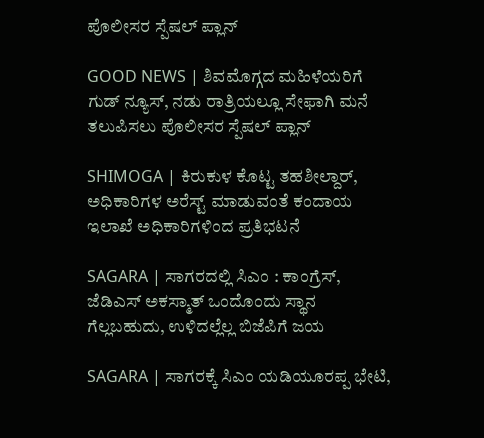ಪೊಲೀಸರ ಸ್ಪೆಷಲ್ ಪ್ಲಾನ್

GOOD NEWS | ಶಿವಮೊಗ್ಗದ ಮಹಿಳೆಯರಿಗೆ ಗುಡ್ ನ್ಯೂಸ್, ನಡು ರಾತ್ರಿಯಲ್ಲೂ ಸೇಫಾಗಿ ಮನೆ ತಲುಪಿಸಲು ಪೊಲೀಸರ ಸ್ಪೆಷಲ್ ಪ್ಲಾನ್

SHIMOGA | ಕಿರುಕುಳ ಕೊಟ್ಟ ತಹಶೀಲ್ದಾರ್, ಅಧಿಕಾರಿಗಳ ಅರೆಸ್ಟ್ ಮಾಡುವಂತೆ ಕಂದಾಯ ಇಲಾಖೆ ಅಧಿಕಾರಿಗಳಿಂದ ಪ್ರತಿಭಟನೆ

SAGARA | ಸಾಗರದಲ್ಲಿ ಸಿಎಂ : ಕಾಂಗ್ರೆಸ್, ಜೆಡಿಎಸ್ ಅಕಸ್ಮಾತ್ ಒಂದೊಂದು ಸ್ಥಾನ ಗೆಲ್ಲಬಹುದು, ಉಳಿದಲ್ಲೆಲ್ಲ ಬಿಜೆಪಿಗೆ ಜಯ

SAGARA | ಸಾಗರಕ್ಕೆ ಸಿಎಂ ಯಡಿಯೂರಪ್ಪ ಭೇಟಿ,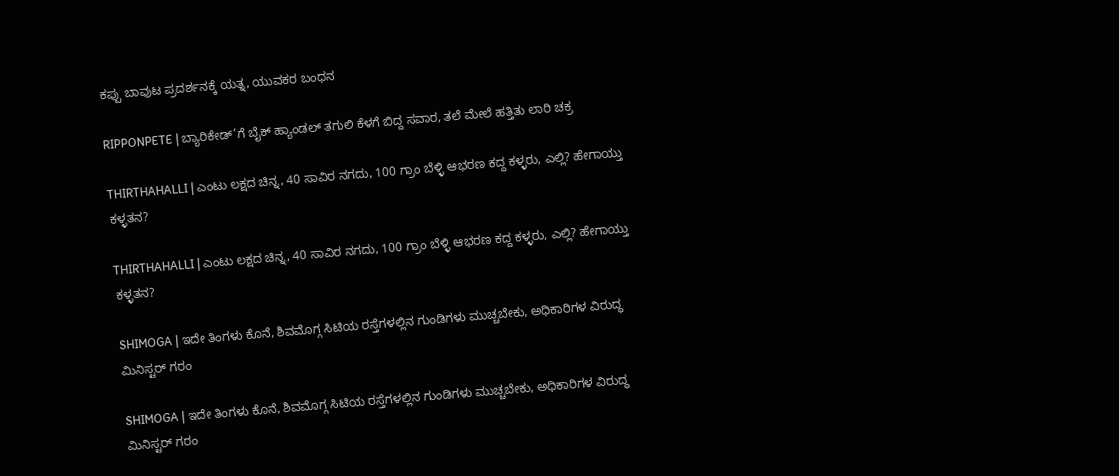ಕಪ್ಪು ಬಾವುಟ ಪ್ರದರ್ಶನಕ್ಕೆ ಯತ್ನ, ಯುವಕರ ಬಂಧನ

RIPPONPETE | ಬ್ಯಾರಿಕೇಡ್’ಗೆ ಬೈಕ್ ಹ್ಯಾಂಡಲ್ ತಗುಲಿ ಕೆಳಗೆ ಬಿದ್ದ ಸವಾರ, ತಲೆ ಮೇಲೆ ಹತ್ತಿತು ಲಾರಿ ಚಕ್ರ

THIRTHAHALLI | ಎಂಟು ಲಕ್ಷದ ಚಿನ್ನ, 40 ಸಾವಿರ ನಗದು, 100 ಗ್ರಾಂ ಬೆಳ್ಳಿ ಆಭರಣ ಕದ್ದ ಕಳ್ಳರು, ಎಲ್ಲಿ? ಹೇಗಾಯ್ತು ಕಳ್ಳತನ?

THIRTHAHALLI | ಎಂಟು ಲಕ್ಷದ ಚಿನ್ನ, 40 ಸಾವಿರ ನಗದು, 100 ಗ್ರಾಂ ಬೆಳ್ಳಿ ಆಭರಣ ಕದ್ದ ಕಳ್ಳರು, ಎಲ್ಲಿ? ಹೇಗಾಯ್ತು ಕಳ್ಳತನ?

SHIMOGA | ಇದೇ ತಿಂಗಳು ಕೊನೆ, ಶಿವಮೊಗ್ಗ ಸಿಟಿಯ ರಸ್ತೆಗಳಲ್ಲಿನ ಗುಂಡಿಗಳು ಮುಚ್ಚಬೇಕು, ಅಧಿಕಾರಿಗಳ ವಿರುದ್ಧ ಮಿನಿಸ್ಟರ್ ಗರಂ

SHIMOGA | ಇದೇ ತಿಂಗಳು ಕೊನೆ, ಶಿವಮೊಗ್ಗ ಸಿಟಿಯ ರಸ್ತೆಗಳಲ್ಲಿನ ಗುಂಡಿಗಳು ಮುಚ್ಚಬೇಕು, ಅಧಿಕಾರಿಗಳ ವಿರುದ್ಧ ಮಿನಿಸ್ಟರ್ ಗರಂ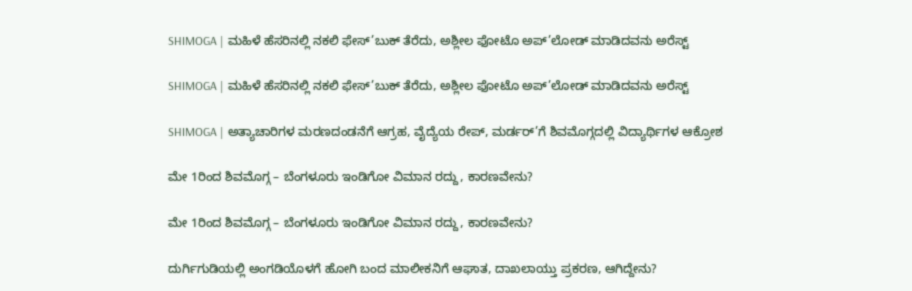SHIMOGA | ಮಹಿಳೆ ಹೆಸರಿನಲ್ಲಿ ನಕಲಿ ಫೇಸ್’ಬುಕ್ ತೆರೆದು, ಅಶ್ಲೀಲ ಫೋಟೊ ಅಪ್’ಲೋಡ್ ಮಾಡಿದವನು ಅರೆಸ್ಟ್

SHIMOGA | ಮಹಿಳೆ ಹೆಸರಿನಲ್ಲಿ ನಕಲಿ ಫೇಸ್’ಬುಕ್ ತೆರೆದು, ಅಶ್ಲೀಲ ಫೋಟೊ ಅಪ್’ಲೋಡ್ ಮಾಡಿದವನು ಅರೆಸ್ಟ್

SHIMOGA | ಅತ್ಯಾಚಾರಿಗಳ ಮರಣದಂಡನೆಗೆ ಆಗ್ರಹ, ವೈದ್ಯೆಯ ರೇಪ್, ಮರ್ಡರ್’ಗೆ ಶಿವಮೊಗ್ಗದಲ್ಲಿ ವಿದ್ಯಾರ್ಥಿಗಳ ಆಕ್ರೋಶ

ಮೇ 1ರಿಂದ ಶಿವಮೊಗ್ಗ – ಬೆಂಗಳೂರು ಇಂಡಿಗೋ ವಿಮಾನ ರದ್ದು, ಕಾರಣವೇನು?

ಮೇ 1ರಿಂದ ಶಿವಮೊಗ್ಗ – ಬೆಂಗಳೂರು ಇಂಡಿಗೋ ವಿಮಾನ ರದ್ದು, ಕಾರಣವೇನು?

ದುರ್ಗಿಗುಡಿಯಲ್ಲಿ ಅಂಗಡಿಯೊಳಗೆ ಹೋಗಿ ಬಂದ ಮಾಲೀಕನಿಗೆ ಆಘಾತ, ದಾಖಲಾಯ್ತು ಪ್ರಕರಣ, ಆಗಿದ್ದೇನು?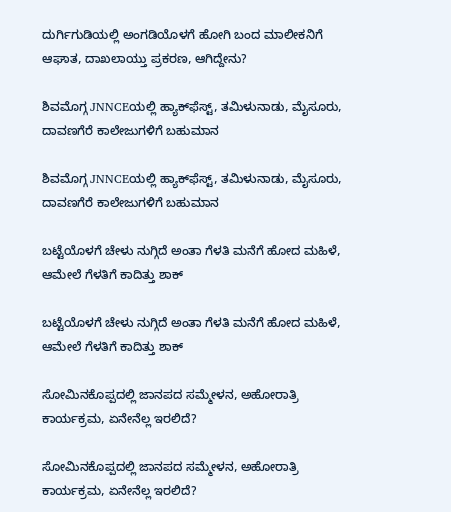ದುರ್ಗಿಗುಡಿಯಲ್ಲಿ ಅಂಗಡಿಯೊಳಗೆ ಹೋಗಿ ಬಂದ ಮಾಲೀಕನಿಗೆ ಆಘಾತ, ದಾಖಲಾಯ್ತು ಪ್ರಕರಣ, ಆಗಿದ್ದೇನು?

ಶಿವಮೊಗ್ಗ JNNCEಯಲ್ಲಿ ಹ್ಯಾಕ್‌ಫೆಸ್ಟ್‌, ತಮಿಳುನಾಡು, ಮೈಸೂರು, ದಾವಣಗೆರೆ ಕಾಲೇಜುಗಳಿಗೆ ಬಹುಮಾನ

ಶಿವಮೊಗ್ಗ JNNCEಯಲ್ಲಿ ಹ್ಯಾಕ್‌ಫೆಸ್ಟ್‌, ತಮಿಳುನಾಡು, ಮೈಸೂರು, ದಾವಣಗೆರೆ ಕಾಲೇಜುಗಳಿಗೆ ಬಹುಮಾನ

ಬಟ್ಟೆಯೊಳಗೆ ಚೇಳು ನುಗ್ಗಿದೆ ಅಂತಾ ಗೆಳತಿ ಮನೆಗೆ ಹೋದ ಮಹಿಳೆ, ಆಮೇಲೆ ಗೆಳತಿಗೆ ಕಾದಿತ್ತು ಶಾಕ್

ಬಟ್ಟೆಯೊಳಗೆ ಚೇಳು ನುಗ್ಗಿದೆ ಅಂತಾ ಗೆಳತಿ ಮನೆಗೆ ಹೋದ ಮಹಿಳೆ, ಆಮೇಲೆ ಗೆಳತಿಗೆ ಕಾದಿತ್ತು ಶಾಕ್

ಸೋಮಿನಕೊಪ್ಪದಲ್ಲಿ ಜಾನಪದ ಸಮ್ಮೇಳನ, ಅಹೋರಾತ್ರಿ ಕಾರ್ಯಕ್ರಮ, ಏನೇನೆಲ್ಲ ಇರಲಿದೆ?

ಸೋಮಿನಕೊಪ್ಪದಲ್ಲಿ ಜಾನಪದ ಸಮ್ಮೇಳನ, ಅಹೋರಾತ್ರಿ ಕಾರ್ಯಕ್ರಮ, ಏನೇನೆಲ್ಲ ಇರಲಿದೆ?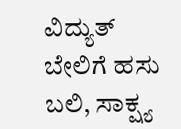ವಿದ್ಯುತ್‌ ಬೇಲಿಗೆ ಹಸು ಬಲಿ, ಸಾಕ್ಷ್ಯ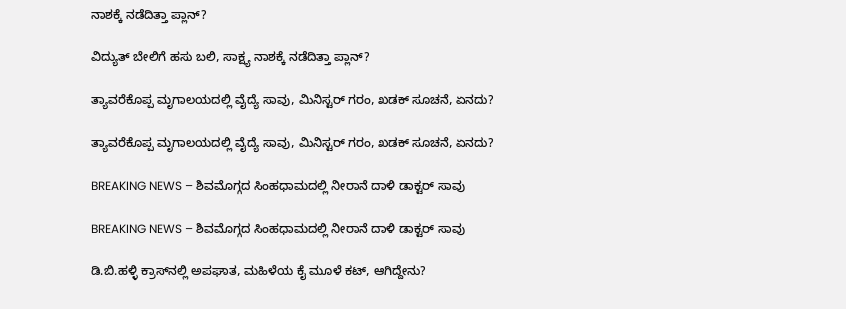ನಾಶಕ್ಕೆ ನಡೆದಿತ್ತಾ ಪ್ಲಾನ್?

ವಿದ್ಯುತ್‌ ಬೇಲಿಗೆ ಹಸು ಬಲಿ, ಸಾಕ್ಷ್ಯ ನಾಶಕ್ಕೆ ನಡೆದಿತ್ತಾ ಪ್ಲಾನ್?

ತ್ಯಾವರೆಕೊಪ್ಪ ಮೃಗಾಲಯದಲ್ಲಿ ವೈದ್ಯೆ ಸಾವು, ಮಿನಿಸ್ಟರ್‌ ಗರಂ, ಖಡಕ್‌ ಸೂಚನೆ, ಏನದು?

ತ್ಯಾವರೆಕೊಪ್ಪ ಮೃಗಾಲಯದಲ್ಲಿ ವೈದ್ಯೆ ಸಾವು, ಮಿನಿಸ್ಟರ್‌ ಗರಂ, ಖಡಕ್‌ ಸೂಚನೆ, ಏನದು?

BREAKING NEWS – ಶಿವಮೊಗ್ಗದ ಸಿಂಹಧಾಮದಲ್ಲಿ ನೀರಾನೆ ದಾಳಿ ಡಾಕ್ಟರ್‌ ಸಾವು

BREAKING NEWS – ಶಿವಮೊಗ್ಗದ ಸಿಂಹಧಾಮದಲ್ಲಿ ನೀರಾನೆ ದಾಳಿ ಡಾಕ್ಟರ್‌ ಸಾವು

ಡಿ.ಬಿ.ಹಳ್ಳಿ ಕ್ರಾಸ್‌ನಲ್ಲಿ ಅಪಘಾತ, ಮಹಿಳೆಯ ಕೈ ಮೂಳೆ ಕಟ್‌, ಆಗಿದ್ದೇನು?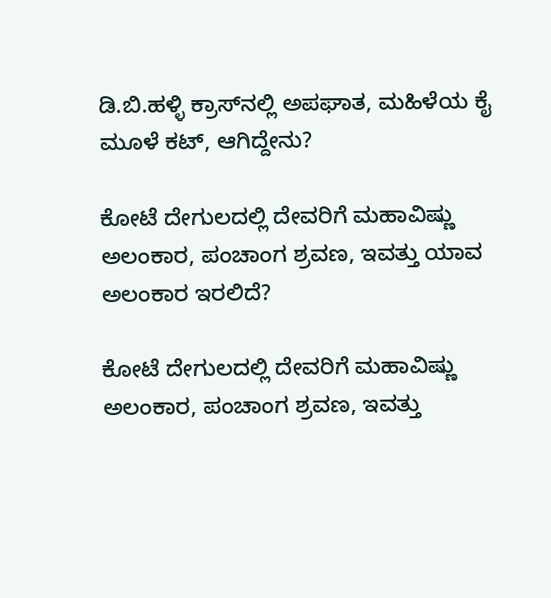ಡಿ.ಬಿ.ಹಳ್ಳಿ ಕ್ರಾಸ್‌ನಲ್ಲಿ ಅಪಘಾತ, ಮಹಿಳೆಯ ಕೈ ಮೂಳೆ ಕಟ್‌, ಆಗಿದ್ದೇನು?

ಕೋಟೆ ದೇಗುಲದಲ್ಲಿ ದೇವರಿಗೆ ಮಹಾವಿಷ್ಣು ಅಲಂಕಾರ, ಪಂಚಾಂಗ ಶ್ರವಣ, ಇವತ್ತು ಯಾವ ಅಲಂಕಾರ ಇರಲಿದೆ?

ಕೋಟೆ ದೇಗುಲದಲ್ಲಿ ದೇವರಿಗೆ ಮಹಾವಿಷ್ಣು ಅಲಂಕಾರ, ಪಂಚಾಂಗ ಶ್ರವಣ, ಇವತ್ತು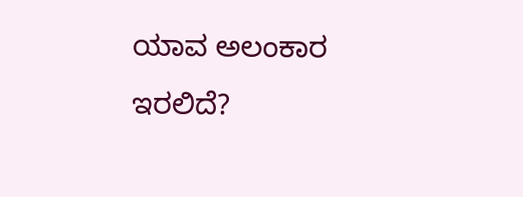ಯಾವ ಅಲಂಕಾರ ಇರಲಿದೆ?